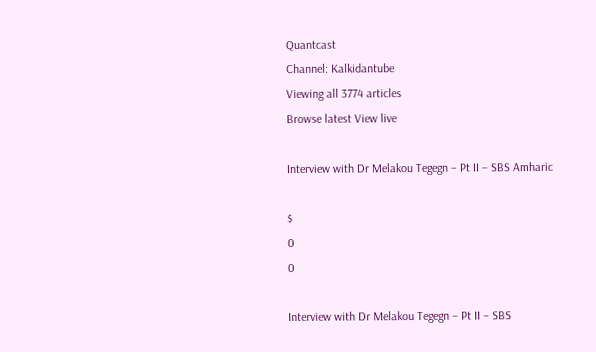Quantcast
Channel: Kalkidantube
Viewing all 3774 articles
Browse latest View live

Interview with Dr Melakou Tegegn – Pt II – SBS Amharic

$
0
0

Interview with Dr Melakou Tegegn – Pt II – SBS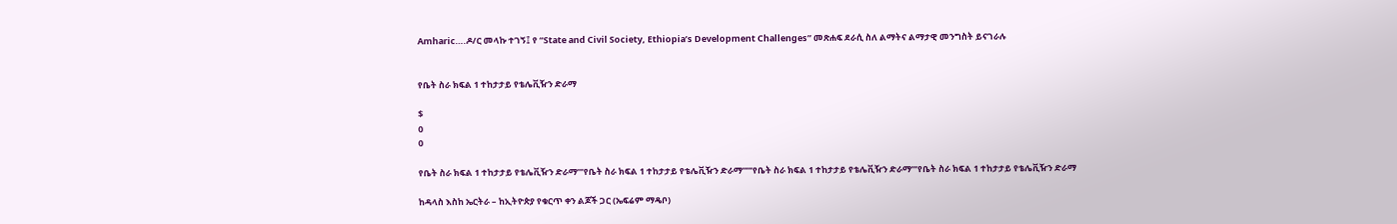Amharic….ዶ/ር መላኩ ተገኝ፤ የ “State and Civil Society, Ethiopia’s Development Challenges” መጽሐፍ ደራሲ ስለ ልማትና ልማታዊ መንግስት ይናገራሉ


የቤት ስራ ክፍል 1 ተከታታይ የቴሌቪዥን ድራማ

$
0
0

የቤት ስራ ክፍል 1 ተከታታይ የቴሌቪዥን ድራማ”’የቤት ስራ ክፍል 1 ተከታታይ የቴሌቪዥን ድራማ””’የቤት ስራ ክፍል 1 ተከታታይ የቴሌቪዥን ድራማ”’የቤት ስራ ክፍል 1 ተከታታይ የቴሌቪዥን ድራማ

ከዳላስ እስከ ኤርትራ – ከኢትዮጵያ የቁርጥ ቀን ልጆች ጋር (ኤፍሬም ማዴቦ)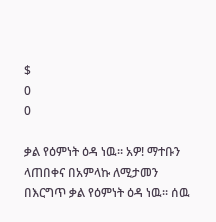$
0
0

ቃል የዕምነት ዕዳ ነዉ። አዎ! ማተቡን ላጠበቀና በአምላኩ ለሚታመን በእርግጥ ቃል የዕምነት ዕዳ ነዉ። ሰዉ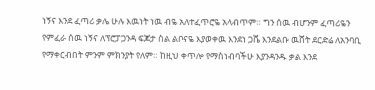ነኝና እንደ ፈጣሪ ቃሌ ሁሉ እዉነት ነዉ ብዬ አለተፈጥሮዬ አላብጥም። ግን ሰዉ ብሆንም ፈጣሪዬን የምፈራ ሰዉ ነኝና ለፕሮፓጋንዳ ፍጆታ ስል ልቦናዬ እያወቀዉ እንደነ ጋሼ እንደልቡ ዉሸት ደርድሬ ለአንባቢ የማቀርብበት ምንም ምክንያት የለም። ከዚህ ቀጥሎ የማስነብባችሁ እያንዳንዱ ቃል እንደ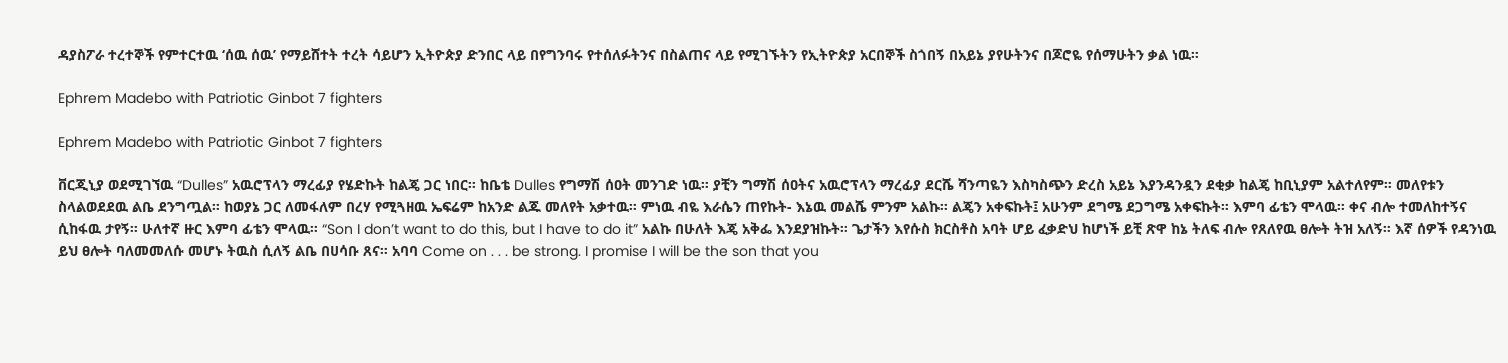ዳያስፖራ ተረተኞች የምተርተዉ ‘ሰዉ ሰዉ’ የማይሸተት ተረት ሳይሆን ኢትዮጵያ ድንበር ላይ በየግንባሩ የተሰለፉትንና በስልጠና ላይ የሚገኙትን የኢትዮጵያ አርበኞች ስጎበኝ በአይኔ ያየሁትንና በጆሮዬ የሰማሁትን ቃል ነዉ።

Ephrem Madebo with Patriotic Ginbot 7 fighters

Ephrem Madebo with Patriotic Ginbot 7 fighters

ቨርጂኒያ ወደሚገኘዉ “Dulles” አዉሮፕላን ማረፊያ የሄድኩት ከልጄ ጋር ነበር። ከቤቴ Dulles የግማሽ ሰዐት መንገድ ነዉ። ያቺን ግማሽ ሰዐትና አዉሮፕላን ማረፊያ ደርሼ ሻንጣዬን እስካስጭን ድረስ አይኔ እያንዳንዷን ደቂቃ ከልጄ ከቢኒያም አልተለየም። መለየቱን ስላልወደደዉ ልቤ ደንግጧል። ከወያኔ ጋር ለመፋለም በረሃ የሚጓዘዉ ኤፍሬም ከአንድ ልጁ መለየት አቃተዉ። ምነዉ ብዬ እራሴን ጠየኩት- እኔዉ መልሼ ምንም አልኩ። ልጄን አቀፍኩት፤ አሁንም ደግሜ ደጋግሜ አቀፍኩት። እምባ ፊቴን ሞላዉ። ቀና ብሎ ተመለከተኝና ሲከፋዉ ታየኝ። ሁለተኛ ዙር እምባ ፊቴን ሞላዉ። “Son I don’t want to do this, but I have to do it” አልኩ በሁለት እጄ አቅፌ እንደያዝኩት። ጌታችን እየሱስ ክርስቶስ አባት ሆይ ፈቃድህ ከሆነች ይቺ ጽዋ ከኔ ትለፍ ብሎ የጸለየዉ ፀሎት ትዝ አለኝ። እኛ ሰዎች የዳንነዉ ይህ ፀሎት ባለመመለሱ መሆኑ ትዉስ ሲለኝ ልቤ በሀሳቡ ጸና። አባባ Come on . . . be strong. I promise I will be the son that you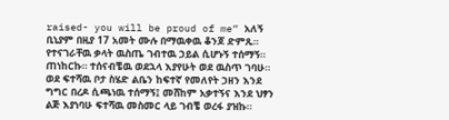raised- you will be proud of me” አለኝ ቢኒያም በዚያ 17 አመት ሙሉ በማዉቀዉ ቆንጆ ድምጹ። የተናገራቸዉ ቃላት ዉስጤ ገብተዉ ኃይል ሲሆኑኝ ተሰማኝ። ጠነከርኩ። ተሰናብቼዉ ወደኋላ እያየሁት ወደ ዉስጥ ገባሁ። ወደ ፍተሻዉ ቦታ ስሄድ ልቤን ከፍተኛ የመለየት ኃዘን እንደ ግግር በረዶ ሲጫነዉ ተሰማኝ፤ መሸከም አቃተኝና እንደ ህፃን ልጅ እያነባሁ ፍተሻዉ መስመር ላይ ገብቼ ወረፋ ያዝኩ።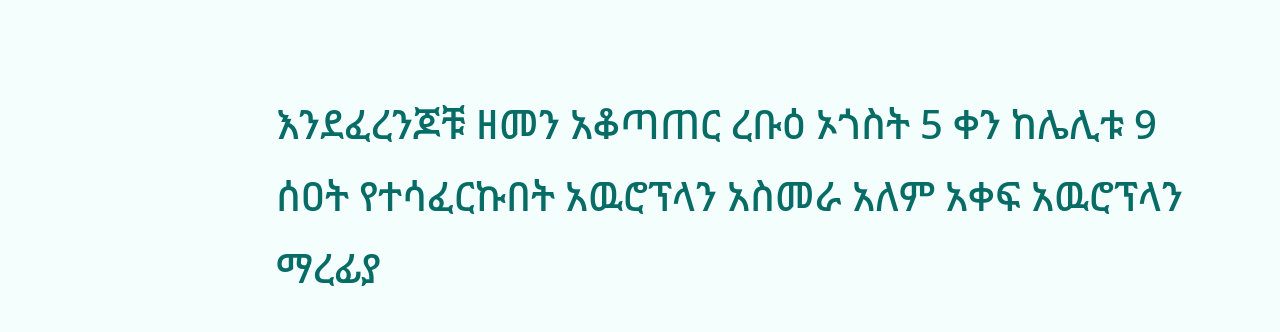እንደፈረንጆቹ ዘመን አቆጣጠር ረቡዕ ኦጎስት 5 ቀን ከሌሊቱ 9 ሰዐት የተሳፈርኩበት አዉሮፕላን አስመራ አለም አቀፍ አዉሮፕላን ማረፊያ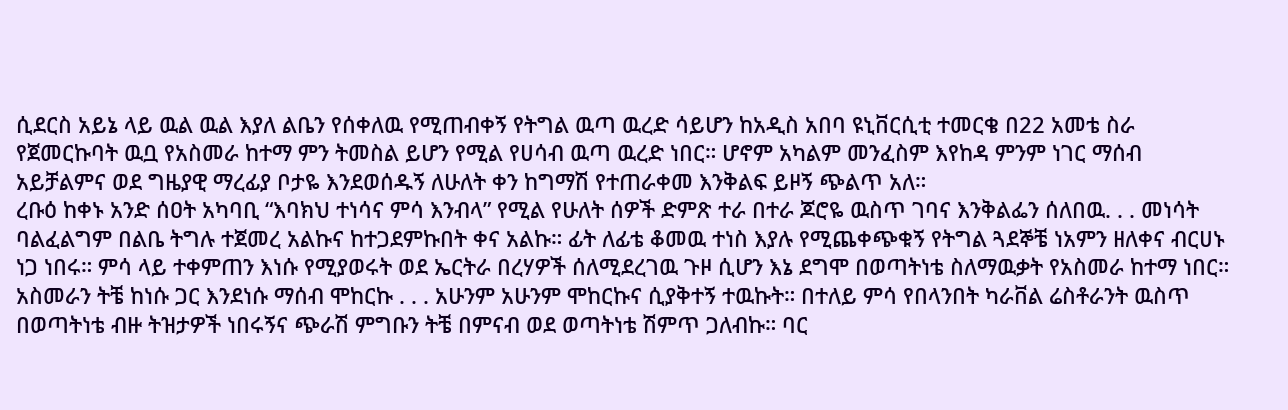ሲደርስ አይኔ ላይ ዉል ዉል እያለ ልቤን የሰቀለዉ የሚጠብቀኝ የትግል ዉጣ ዉረድ ሳይሆን ከአዲስ አበባ ዩኒቨርሲቲ ተመርቄ በ22 አመቴ ስራ የጀመርኩባት ዉቧ የአስመራ ከተማ ምን ትመስል ይሆን የሚል የሀሳብ ዉጣ ዉረድ ነበር። ሆኖም አካልም መንፈስም እየከዳ ምንም ነገር ማሰብ አይቻልምና ወደ ግዜያዊ ማረፊያ ቦታዬ እንደወሰዱኝ ለሁለት ቀን ከግማሽ የተጠራቀመ እንቅልፍ ይዞኝ ጭልጥ አለ።
ረቡዕ ከቀኑ አንድ ሰዐት አካባቢ “እባክህ ተነሳና ምሳ እንብላ” የሚል የሁለት ሰዎች ድምጽ ተራ በተራ ጆሮዬ ዉስጥ ገባና እንቅልፌን ሰለበዉ. . . መነሳት ባልፈልግም በልቤ ትግሉ ተጀመረ አልኩና ከተጋደምኩበት ቀና አልኩ። ፊት ለፊቴ ቆመዉ ተነስ እያሉ የሚጨቀጭቁኝ የትግል ጓደኞቼ ነአምን ዘለቀና ብርሀኑ ነጋ ነበሩ። ምሳ ላይ ተቀምጠን እነሱ የሚያወሩት ወደ ኤርትራ በረሃዎች ሰለሚደረገዉ ጉዞ ሲሆን እኔ ደግሞ በወጣትነቴ ስለማዉቃት የአስመራ ከተማ ነበር። አስመራን ትቼ ከነሱ ጋር እንደነሱ ማሰብ ሞከርኩ . . . አሁንም አሁንም ሞከርኩና ሲያቅተኝ ተዉኩት። በተለይ ምሳ የበላንበት ካራቨል ሬስቶራንት ዉስጥ በወጣትነቴ ብዙ ትዝታዎች ነበሩኝና ጭራሽ ምግቡን ትቼ በምናብ ወደ ወጣትነቴ ሽምጥ ጋለብኩ። ባር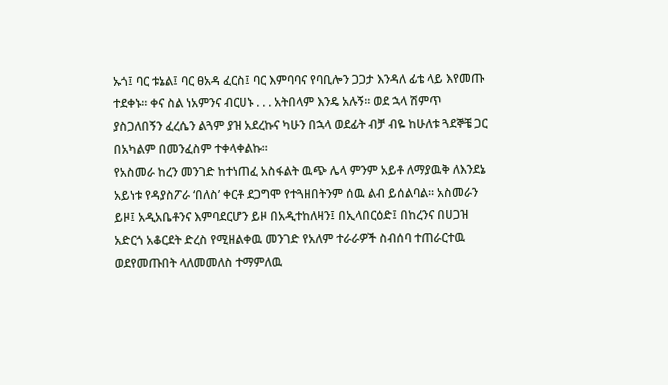ኡጎ፤ ባር ቱኔል፤ ባር ፀአዳ ፈርስ፤ ባር እምባባና የባቢሎን ጋጋታ እንዳለ ፊቴ ላይ እየመጡ ተደቀኑ። ቀና ስል ነአምንና ብርሀኑ . . . አትበላም እንዴ አሉኝ። ወደ ኋላ ሽምጥ ያስጋለበኝን ፈረሴን ልጓም ያዝ አደረኩና ካሁን በኋላ ወደፊት ብቻ ብዬ ከሁለቱ ጓደኞቼ ጋር በአካልም በመንፈስም ተቀላቀልኩ።
የአስመራ ከረን መንገድ ከተነጠፈ አስፋልት ዉጭ ሌላ ምንም አይቶ ለማያዉቅ ለእንደኔ አይነቱ የዳያስፖራ ‘በለስ’ ቀርቶ ደጋግሞ የተጓዘበትንም ሰዉ ልብ ይሰልባል። አስመራን ይዞ፤ አዲአቤቶንና እምባደርሆን ይዞ በአዲተከለዛን፤ በኢላበርዕድ፤ በከረንና በሀጋዝ አድርጎ አቆርደት ድረስ የሚዘልቀዉ መንገድ የአለም ተራራዎች ስብሰባ ተጠራርተዉ ወደየመጡበት ላለመመለስ ተማምለዉ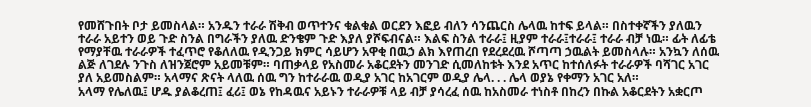የመሸጉበት ቦታ ይመስላል። አንዱን ተራራ ሽቅብ ወጥተንና ቁልቁል ወርደን እፎይ ብለን ሳንጨርስ ሌላዉ ከተፍ ይላል። በስተቀኛችን ያለዉን ተራራ አይተን ወይ ጉድ ስንል በግራችን ያለዉ ድንቄም ጉድ እያለ ያሾፍብናል። እልፍ ስንል ተራራ፤ ዚያም ተራራ፤ተራራ፤ ተራራ ብቻ ነዉ። ፊት ለፊቴ የማያቸዉ ተራራዎች ተፈጥሮ የቆለለዉ የዲንጋይ ክምር ሳይሆን አዋቂ በዉኃ ልክ እየጠረበ የደረደረዉ ሾጣጣ ኃዉልት ይመስላሉ። አንኳን ለሰዉ ልጅ ለገደሉ ንጉስ ለዝንጀሮም አይመቹም። ባጠቃላይ የአስመራ አቆርደትን መንገድ ሲመለከቱት እንደ አጥር ከተሰለፉት ተራራዎች ባሻገር አገር ያለ አይመስልም። አላማና ጽናት ላለዉ ሰዉ ግን ከተራራዉ ወዲያ አገር ከአገርም ወዲያ ሌላ. . . ሌላ ወያኔ የቀማን አገር አለ።
አላማ የሌለዉ፤ ሆዱ ያልቆረጠ፤ ፈሪ፤ ወኔ የከዳዉና አይኑን ተራራዎቹ ላይ ብቻ ያሳረፈ ሰዉ ከአስመራ ተነስቶ በከረን በኩል አቆርደትን አቋርጦ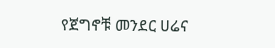የጀግኖቹ መንደር ሀሬና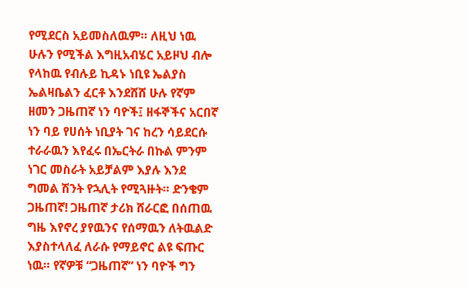የሚደርስ አይመስለዉም። ለዚህ ነዉ ሁሉን የሚችል እግዚአብሄር አይዞህ ብሎ የላከዉ የብሉይ ኪዳኑ ነቢዩ ኤልያስ ኤልዛቤልን ፈርቶ እንደሸሸ ሁሉ የኛም ዘመን ጋዜጠኛ ነን ባዮች፤ ዘፋኞችና አርበኛ ነን ባይ የሀሰት ነቢያት ገና ከረን ሳይደርሱ ተራራዉን እየፈሩ በኤርትራ በኩል ምንም ነገር መስራት አይቻልም እያሉ እንደ ግመል ሽንት የኋሊት የሚጓዙት። ድንቄም ጋዜጠኛ! ጋዜጠኛ ታሪክ ሸራርፎ በሰጠዉ ግዜ እየኖረ ያየዉንና የሰማዉን ለትዉልድ እያስተላለፈ ለራሱ የማይኖር ልዩ ፍጡር ነዉ። የኛዎቹ “ጋዜጠኛ” ነን ባዮች ግን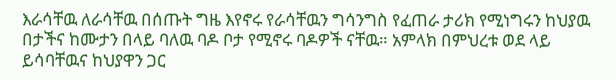እራሳቸዉ ለራሳቸዉ በሰጡት ግዜ እየኖሩ የራሳቸዉን ግሳንግስ የፈጠራ ታሪክ የሚነግሩን ከህያዉ በታችና ከሙታን በላይ ባለዉ ባዶ ቦታ የሚኖሩ ባዶዎች ናቸዉ። አምላክ በምህረቱ ወደ ላይ ይሳባቸዉና ከህያዋን ጋር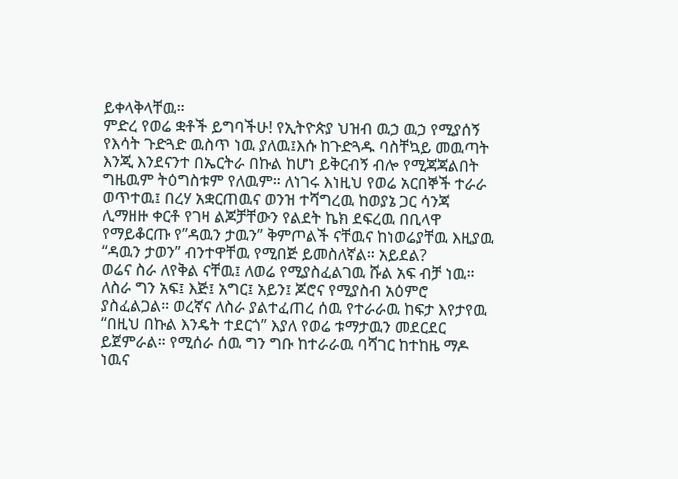ይቀላቅላቸዉ።
ምድረ የወሬ ቋቶች ይግባችሁ! የኢትዮጵያ ህዝብ ዉኃ ዉኃ የሚያሰኝ የእሳት ጉድጓድ ዉስጥ ነዉ ያለዉ፤እሱ ከጉድጓዱ ባስቸኳይ መዉጣት እንጂ እንደናንተ በኤርትራ በኩል ከሆነ ይቅርብኝ ብሎ የሚጃጃልበት ግዜዉም ትዕግስቱም የለዉም። ለነገሩ እነዚህ የወሬ አርበኞች ተራራ ወጥተዉ፤ በረሃ አቋርጠዉና ወንዝ ተሻግረዉ ከወያኔ ጋር ሳንጃ ሊማዘዙ ቀርቶ የገዛ ልጆቻቸውን የልደት ኬክ ደፍረዉ በቢላዋ የማይቆርጡ የ”ዳዉን ታዉን” ቅምጦልች ናቸዉና ከነወሬያቸዉ እዚያዉ “ዳዉን ታወን” ብንተዋቸዉ የሚበጅ ይመስለኛል። አይደል?
ወሬና ስራ ለየቅል ናቸዉ፤ ለወሬ የሚያስፈልገዉ ሹል አፍ ብቻ ነዉ። ለስራ ግን አፍ፤ እጅ፤ አግር፤ አይን፤ ጆሮና የሚያስብ አዕምሮ ያስፈልጋል። ወረኛና ለስራ ያልተፈጠረ ሰዉ የተራራዉ ከፍታ እየታየዉ “በዚህ በኩል እንዴት ተደርጎ” እያለ የወሬ ቱማታዉን መደርደር ይጀምራል። የሚሰራ ሰዉ ግን ግቡ ከተራራዉ ባሻገር ከተከዜ ማዶ ነዉና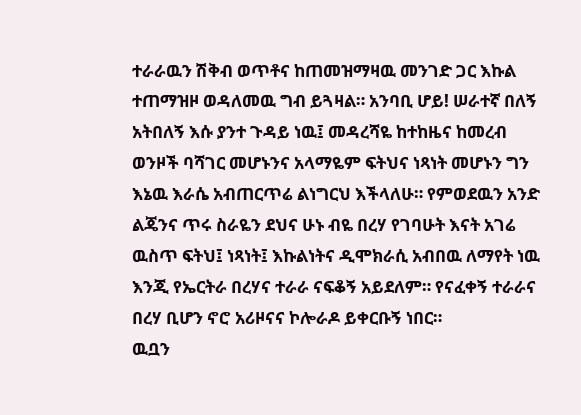ተራራዉን ሽቅብ ወጥቶና ከጠመዝማዛዉ መንገድ ጋር እኩል ተጠማዝዞ ወዳለመዉ ግብ ይጓዛል። አንባቢ ሆይ! ሠራተኛ በለኝ አትበለኝ እሱ ያንተ ጉዳይ ነዉ፤ መዳረሻዬ ከተከዜና ከመረብ ወንዞች ባሻገር መሆኑንና አላማዬም ፍትህና ነጻነት መሆኑን ግን እኔዉ እራሴ አብጠርጥሬ ልነግርህ እችላለሁ። የምወደዉን አንድ ልጄንና ጥሩ ስራዬን ደህና ሁኑ ብዬ በረሃ የገባሁት እናት አገሬ ዉስጥ ፍትህ፤ ነጻነት፤ እኩልነትና ዲሞክራሲ አብበዉ ለማየት ነዉ እንጂ የኤርትራ በረሃና ተራራ ናፍቆኝ አይደለም። የናፈቀኝ ተራራና በረሃ ቢሆን ኖሮ አሪዞናና ኮሎራዶ ይቀርቡኝ ነበር።
ዉቧን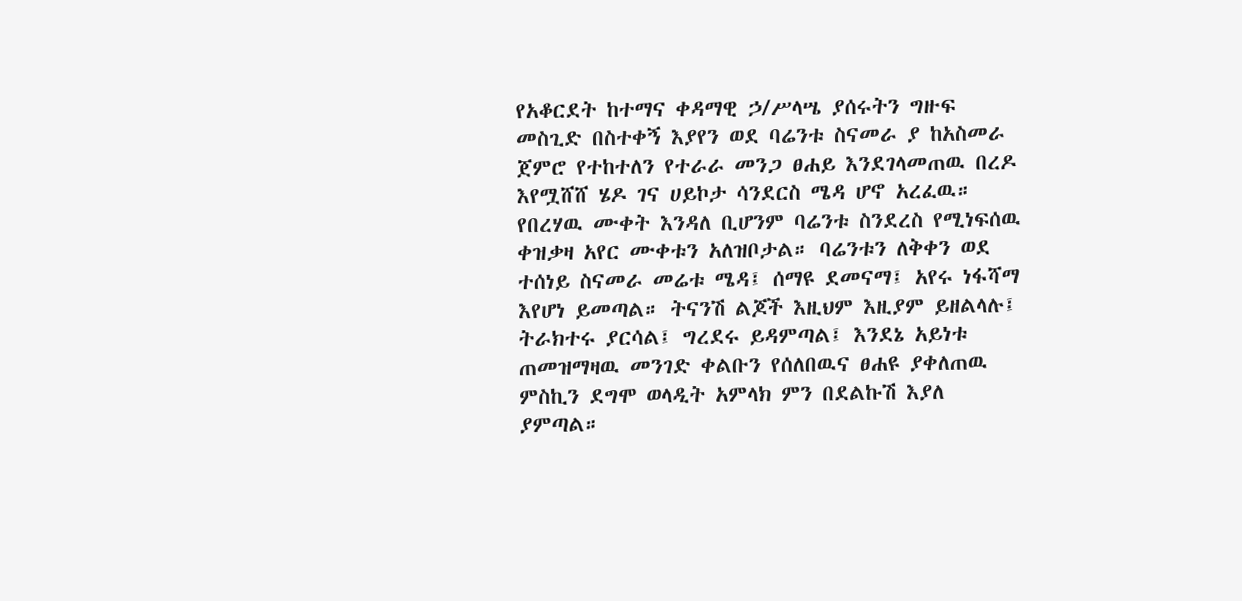የአቆርደት ከተማና ቀዳማዊ ኃ/ሥላሤ ያሰሩትን ግዙፍ መስጊድ በስተቀኝ እያየን ወደ ባሬንቱ ስናመራ ያ ከአስመራ ጀምሮ የተከተለን የተራራ መንጋ ፀሐይ እንደገላመጠዉ በረዶ እየሟሸሸ ሄዶ ገና ሀይኮታ ሳንደርስ ሜዳ ሆኖ አረፈዉ። የበረሃዉ ሙቀት እንዳለ ቢሆንም ባሬንቱ ስንደረስ የሚነፍሰዉ ቀዝቃዛ አየር ሙቀቱን አለዝቦታል። ባሬንቱን ለቅቀን ወደ ተሰነይ ስናመራ መሬቱ ሜዳ፤ ሰማዩ ደመናማ፤ አየሩ ነፋሻማ እየሆነ ይመጣል። ትናንሽ ልጆች እዚህም እዚያም ይዘልላሉ፤ ትራክተሩ ያርሳል፤ ግረደሩ ይዳምጣል፤ እንደኔ አይነቱ ጠመዝማዛዉ መንገድ ቀልቡን የሰለበዉና ፀሐዩ ያቀለጠዉ ምስኪን ደግሞ ወላዲት አምላክ ምን በደልኩሽ እያለ ያምጣል።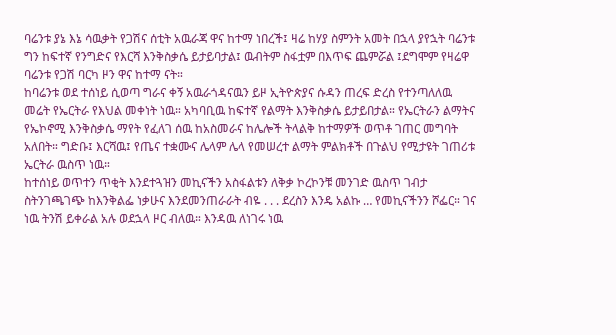ባሬንቱ ያኔ እኔ ሳዉቃት የጋሽና ሰቲት አዉራጃ ዋና ከተማ ነበረች፤ ዛሬ ከሃያ ስምንት አመት በኋላ ያየኋት ባሬንቱ ግን ከፍተኛ የንግድና የእርሻ እንቅስቃሴ ይታይባታል፤ ዉብትም ስፋቷም በእጥፍ ጨምሯል ፤ደግሞም የዛሬዋ ባሬንቱ የጋሽ ባርካ ዞን ዋና ከተማ ናት።
ከባሬንቱ ወደ ተሰነይ ሲወጣ ግራና ቀኝ አዉራጎዳናዉን ይዞ ኢትዮጵያና ሱዳን ጠረፍ ድረስ የተንጣለለዉ መሬት የኤርትራ የእህል መቀነት ነዉ። አካባቢዉ ከፍተኛ የልማት እንቅስቃሴ ይታይበታል። የኤርትራን ልማትና የኤኮኖሚ እንቅስቃሴ ማየት የፈለገ ሰዉ ከአስመራና ከሌሎች ትላልቅ ከተማዎች ወጥቶ ገጠር መግባት አለበት። ግድቡ፤ እርሻዉ፤ የጤና ተቋሙና ሌላም ሌላ የመሠረተ ልማት ምልክቶች በጉልህ የሚታዩት ገጠሪቱ ኤርትራ ዉስጥ ነዉ።
ከተሰነይ ወጥተን ጥቂት እንደተጓዝን መኪናችን አስፋልቱን ለቅቃ ኮረኮንቹ መንገድ ዉስጥ ገብታ ስትንገጫገጭ ከእንቅልፌ ነቃሁና እንደመንጠራራት ብዬ . . . ደረስን እንዴ አልኩ … የመኪናችንን ሾፌር። ገና ነዉ ትንሽ ይቀራል አሉ ወደኋላ ዞር ብለዉ። እንዳዉ ለነገሩ ነዉ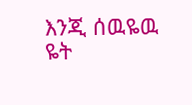እንጂ ሰዉዬዉ ዬት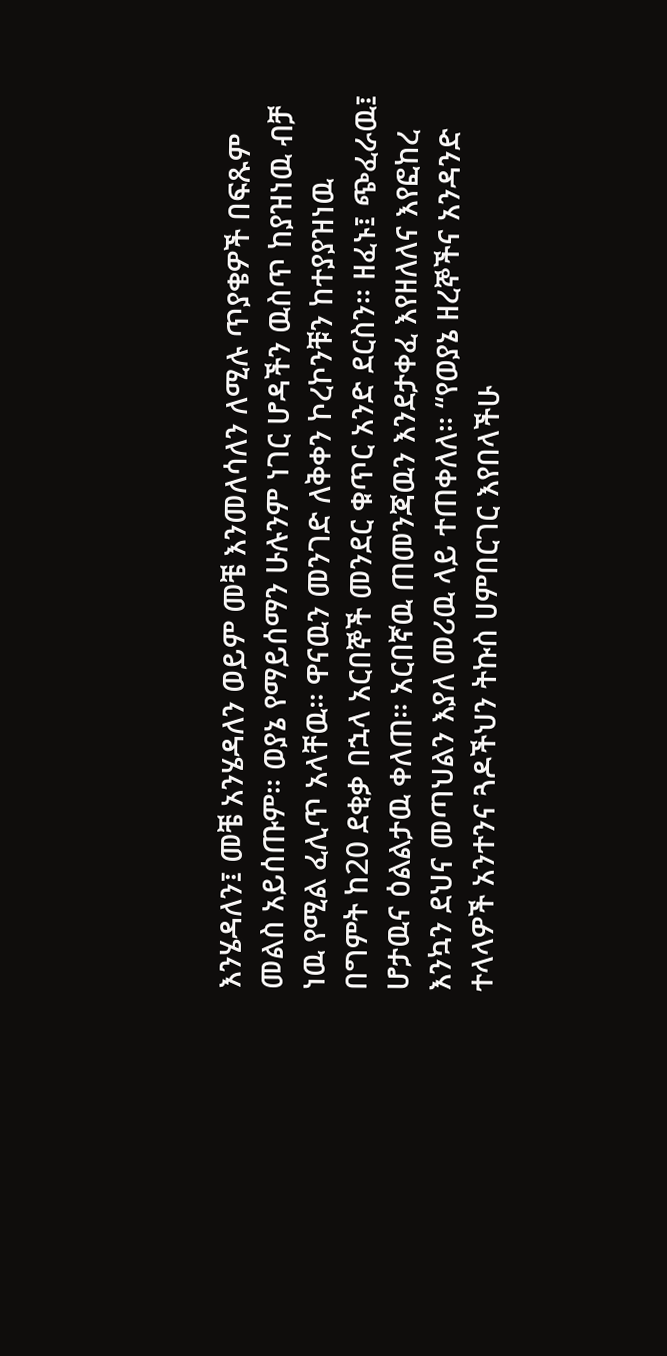እንሄዳለን፤ መቼ አንሄዳለን ወይም መቼ እንመለሳለን ለሚሉ ጥያቄዎች በፍጹም መልስ አይሰጡም። ወያኔ የማይሰማን ሁሉንም ነገር ሆዳችን ዉስጥ ከያዝነዉ ብቻ ነዉ የሚል ፈሊጥ አላቸዉ። ዋናዉን መንገድ ለቅቀን ኮረኮንቹን ከተያያዝነዉ በግምት ከ20 ደቂቃ በኋላ አርበኞች መንደር ቁጥር አንድ ደርስን። ዘፈኑ፤ ጭፈራዉ፤ ሆታዉና ዕልልታዉ ቀለጠ። አርበኛዉ ጠመንጃዉን እንደታቀፈ እየዘለለና እየፎከረ እንኳን ደህና መጣህልን እያለ መሪዉ ላይ ተጠቀለለ። “የወያኔ ዘረኞችና አንዳንድ ተላላዎች አንተንና ጓዶችህን ትኩስ ሀምበርገር እየበላችሁ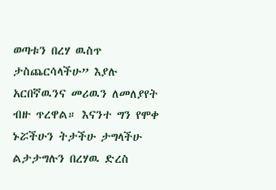ወጣቱን በረሃ ዉስጥ ታስጨርሳላችሁ” እያሉ አርበኛዉንና መሪዉን ለመለያየት ብዙ ጥረዋል። እናንተ ግን የሞቀ ኑሯችሁን ትታችሁ ታግላችሁ ልታታግሉን በረሃዉ ድረስ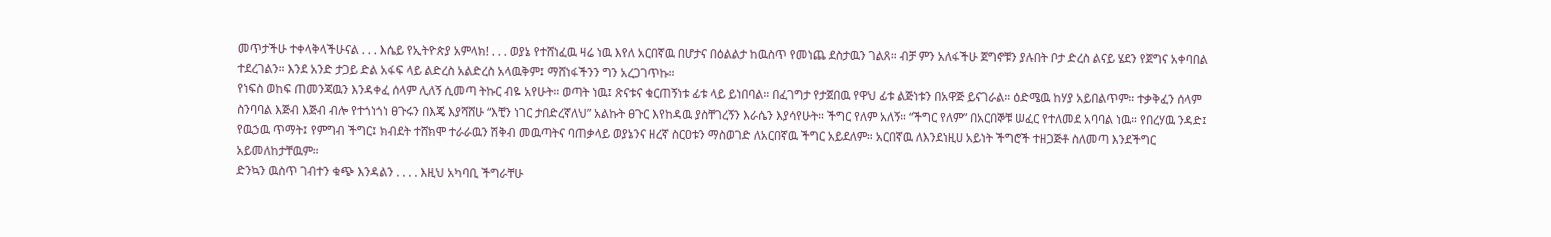መጥታችሁ ተቀላቅላችሁናል . . . እሴይ የኢትዮጵያ አምላክ! . . . ወያኔ የተሸነፈዉ ዛሬ ነዉ እየለ አርበኛዉ በሆታና በዕልልታ ከዉስጥ የመነጨ ደስታዉን ገልጸ። ብቻ ምን አለፋችሁ ጀግኖቹን ያሉበት ቦታ ድረስ ልናይ ሄደን የጀግና አቀባበል ተደረገልን። እንደ አንድ ታጋይ ድል አፋፍ ላይ ልድረስ አልድረስ አላዉቅም፤ ማሸነፋችንን ግን አረጋገጥኩ።
የነፍስ ወከፍ ጠመንጃዉን እንዳቀፈ ሰላም ሊለኝ ሲመጣ ትኩር ብዬ አየሁት። ወጣት ነዉ፤ ጽናቱና ቁርጠኝነቱ ፊቱ ላይ ይነበባል። በፈገግታ የታጀበዉ የዋህ ፊቱ ልጅነቱን በአዋጅ ይናገራል። ዕድሜዉ ከሃያ አይበልጥም። ተቃቅፈን ሰላም ስንባባል እጅብ እጅብ ብሎ የተጎነጎነ ፀጉሩን በእጄ እያሻሸሁ “እቺን ነገር ታበድረኛለህ” አልኩት ፀጉር እየከዳዉ ያስቸገረኝን እራሴን እያሳየሁት። ችግር የለም አለኝ። “ችግር የለም” በአርበኞቹ ሠፈር የተለመደ አባባል ነዉ። የበረሃዉ ንዳድ፤ የዉኃዉ ጥማት፤ የምግብ ችግር፤ ክብደት ተሸክሞ ተራራዉን ሽቅብ መዉጣትና ባጠቃላይ ወያኔንና ዘረኛ ስርዐቱን ማስወገድ ለአርበኛዉ ችግር አይደለም። አርበኛዉ ለእንደነዚሀ አይነት ችግሮች ተዘጋጅቶ ስለመጣ እንደችግር አይመለከታቸዉም።
ድንኳን ዉስጥ ገብተን ቁጭ እንዳልን . . . . እዚህ አካባቢ ችግራቸሁ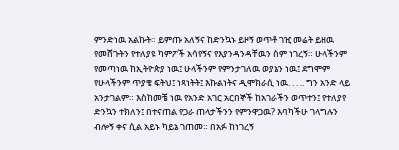ምንድነዉ አልኩት። ይምጡ አለኝና ከድንኳኑ ይዞኝ ወጥቶ ገዢ መሬት ይዘዉ የመሸጉትን የተለያዩ ካምፖች አሳየኝና የእያንዳንዳቸዉን ስም ነገረኝ። ሁላችንም የመጣነዉ ከኢትዮጵያ ነዉ፤ ሁላችንም የምንታገለዉ ወያኔን ነዉ፤ ደግሞም የሁላችንም ጥያቄ ፍትህ፤ ነጻነትት፤ እኩልነትና ዲሞክራሲ ነዉ. . . .. ግን አንድ ላይ አንታገልም። እስከመቼ ነዉ የአንድ አገር አርበኞች ከአገራችን ወጥተን፤ የተለያየ ድንኳን ተክለን፤ በተናጠል የጋራ ጠላታችንን የምንዋጋዉ? እባካችሁ ገላግሉን ብሎኝ ቀና ሲል አይኑ ካይኔ ገጠመ። በአፉ ከነገረኝ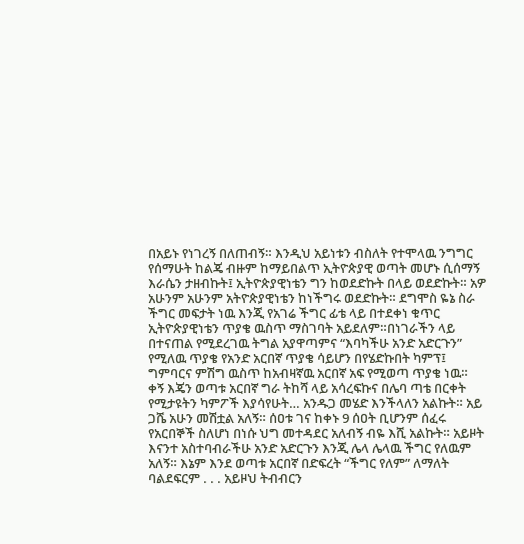በአይኑ የነገረኝ በለጠብኝ። እንዲህ አይነቱን ብስለት የተሞላዉ ንግግር የሰማሁት ከልጄ ብዙም ከማይበልጥ ኢትዮጵያዊ ወጣት መሆኑ ሲሰማኝ እራሴን ታዘብኩት፤ ኢትዮጵያዊነቴን ግን ከወደድኩት በላይ ወደድኩት። አዎ አሁንም አሁንም አትዮጵያዊነቴን ከነችግሩ ወደድኩት። ደግሞስ ዬኔ ስራ ችግር መፍታት ነዉ እንጂ የአገሬ ችግር ፊቴ ላይ በተደቀነ ቁጥር ኢትዮጵያዊነቴን ጥያቄ ዉስጥ ማስገባት አይደለም።በነገራችን ላይ በተናጠል የሚደረገዉ ትግል አያዋጣምና “እባካችሁ አንድ አድርጉን” የሚለዉ ጥያቄ የአንድ አርበኛ ጥያቄ ሳይሆን በየሄድኩበት ካምፕ፤ ግምባርና ምሽግ ዉስጥ ከአብዛኛዉ አርበኛ አፍ የሚወጣ ጥያቄ ነዉ።
ቀኝ እጄን ወጣቱ አርበኛ ግራ ትከሻ ላይ አሳረፍኩና በሌባ ጣቴ በርቀት የሚታዩትን ካምፖች እያሳየሁት… አንዱጋ መሄድ እንችላለን አልኩት። አይ ጋሼ አሁን መሽቷል አለኝ። ሰዐቱ ገና ከቀኑ 9 ሰዐት ቢሆንም ሰፈሩ የአርበኞች ስለሆነ በነሱ ህግ መተዳደር አለብኝ ብዬ እሺ አልኩት። አይዞት እናንተ አስተባብራችሁ አንድ አድርጉን እንጂ ሌላ ሌላዉ ችግር የለዉም አለኝ። እኔም እንደ ወጣቱ አርበኛ በድፍረት “ችግር የለም” ለማለት ባልደፍርም . . . አይዞህ ትብብርን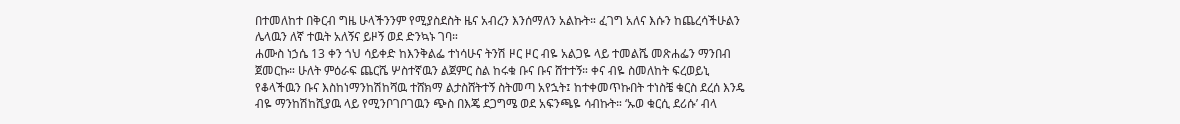በተመለከተ በቅርብ ግዜ ሁላችንንም የሚያስደስት ዜና አብረን እንሰማለን አልኩት። ፈገግ አለና እሱን ከጨረሳችሁልን ሌላዉን ለኛ ተዉት አለኝና ይዞኝ ወደ ድንኳኑ ገባ።
ሐሙስ ነኃሴ 13 ቀን ጎህ ሳይቀድ ከእንቅልፌ ተነሳሁና ትንሽ ዞር ዞር ብዬ አልጋዬ ላይ ተመልሼ መጽሐፌን ማንበብ ጀመርኩ። ሁለት ምዕራፍ ጨርሼ ሦስተኛዉን ልጀምር ስል ከሩቁ ቡና ቡና ሸተተኝ። ቀና ብዬ ስመለከት ፍረወይኒ የቆላችዉን ቡና እስከነማንከሽከሻዉ ተሸክማ ልታስሸትተኝ ስትመጣ አየኋት፤ ከተቀመጥኩበት ተነስቼ ቁርስ ደረሰ እንዴ ብዬ ማንከሽከሺያዉ ላይ የሚንቦገቦገዉን ጭስ በእጄ ደጋግሜ ወደ አፍንጫዬ ሳብኩት። ‘ኡወ ቁርሲ ደሪሱ’ ብላ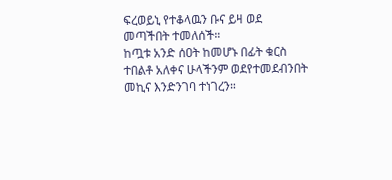ፍረወይኒ የተቆላዉን ቡና ይዛ ወደ መጣችበት ተመለሰች።
ከጧቱ አንድ ሰዐት ከመሆኑ በፊት ቁርስ ተበልቶ አለቀና ሁላችንም ወደየተመደብንበት መኪና እንድንገባ ተነገረን።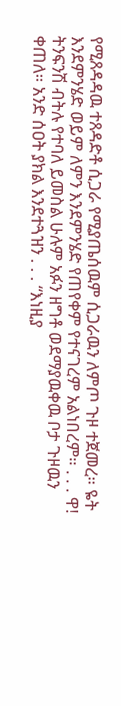የሚጸዳዳዉ ተጸዳድቶ ሲጋራ የሚያጤሰዉም ሲጋራዉን ለምጦ ጉዞ ተጀመረ። ዬት እንደምንሄድ ወይም ለምን እንደምንሄድ የጠየቀም የተናገረም አልነበረም። . . . ዋ! ትንፍንሽ ብትሉ የተባለ ይመስል ሁሉም አፉን ዘግቶ ወደማያዉቀዉ ቦታ ጉዞዉን ቀጠለ። አንድ ሰዐት ያክል እንደተጓዝን . . . “እነዚያ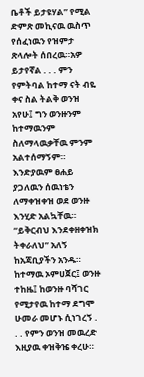ቤቶች ይታዩሃል” የሚል ድምጽ መኪናዉ ዉስጥ የሰፈነዉን የዝምታ ጽላሎት ሰበረዉ።አዎ ይታየኛል . . . ምን የምትባል ከተማ ናት ብዬ ቀና ስል ትልቅ ወንዝ አየሁ፤ ግን ወንዙንም ከተማዉንም ስለማላዉቃቸዉ ምንም አልተሰማኝም። እንድያዉም ፀሐይ ያጋለዉን ሰዉነቴን ለማቀዝቀዝ ወደ ወንዙ እንሂድ አልኳቸዉ። “ይቅርብህ እንደቀዘቀዝክ ትቀራለህ” አለኝ ከአጃቢያችን አንዱ።
ከተማዉ ኦምሀጀር፤ ወንዙ ተከዜ፤ ከወንዙ ባሻገር የሚታየዉ ከተማ ደግሞ ሁመራ መሆኑ ሲነገረኝ . . . የምን ወንዝ መዉረድ እዚያዉ ቀዝቅዤ ቀረሁ።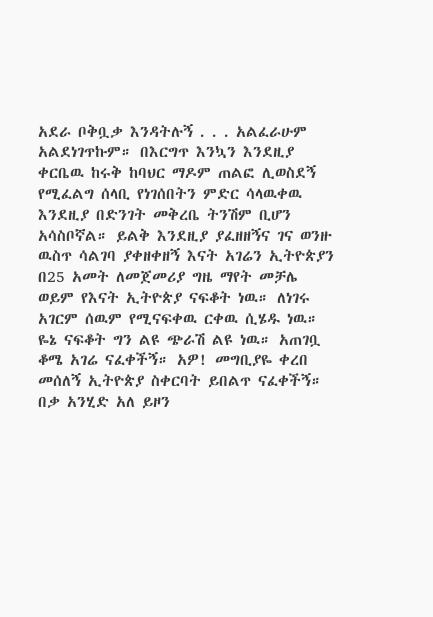አደራ ቦቅቧቃ እንዳትሉኝ . . . አልፈራሁም አልደነገጥኩም። በእርግጥ እንኳን እንደዚያ ቀርቤዉ ከሩቅ ከባህር ማዶም ጠልፎ ሊወስደኝ የሚፈልግ ሰላቢ የነገሰበትን ምድር ሳላዉቀዉ እንደዚያ በድንገት መቅረቤ ትንሽም ቢሆን አሳስቦኛል። ይልቅ እንደዚያ ያፈዘዘኝና ገና ወንዙ ዉስጥ ሳልገባ ያቀዘቀዘኝ እናት አገሬን ኢትዮጵያን በ25 አመት ለመጀመሪያ ግዜ ማየት መቻሌ ወይም የእናት ኢትዮጵያ ናፍቆት ነዉ። ለነገሩ አገርም ሰዉም የሚናፍቀዉ ርቀዉ ሲሄዱ ነዉ። ዬኔ ናፍቆት ግን ልዩ ጭራሽ ልዩ ነዉ። አጠገቧ ቆሜ አገሬ ናፈቀችኝ። አዎ! መግቢያዬ ቀረበ መሰለኝ ኢትዮጵያ ስቀርባት ይበልጥ ናፈቀችኝ።
በቃ አንሂድ አለ ይዞን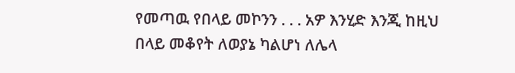የመጣዉ የበላይ መኮንን . . . አዎ እንሂድ እንጂ ከዚህ በላይ መቆየት ለወያኔ ካልሆነ ለሌላ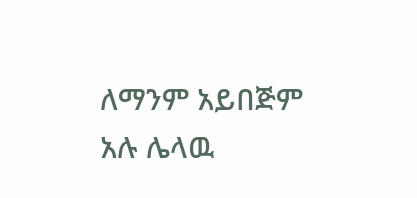ለማንም አይበጅም አሉ ሌላዉ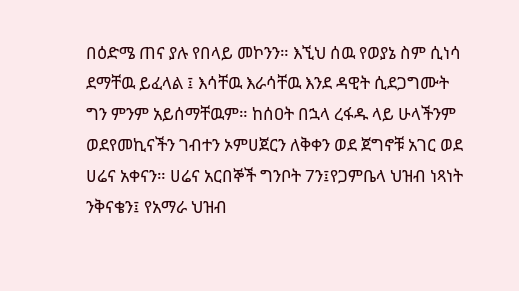በዕድሜ ጠና ያሉ የበላይ መኮንን። እኚህ ሰዉ የወያኔ ስም ሲነሳ ደማቸዉ ይፈላል ፤ እሳቸዉ እራሳቸዉ እንደ ዳዊት ሲደጋግሙት ግን ምንም አይሰማቸዉም። ከሰዐት በኋላ ረፋዱ ላይ ሁላችንም ወደየመኪናችን ገብተን ኦምሀጀርን ለቅቀን ወደ ጀግኖቹ አገር ወደ ሀሬና አቀናን። ሀሬና አርበኞች ግንቦት 7ን፤የጋምቤላ ህዝብ ነጻነት ንቅናቄን፤ የአማራ ህዝብ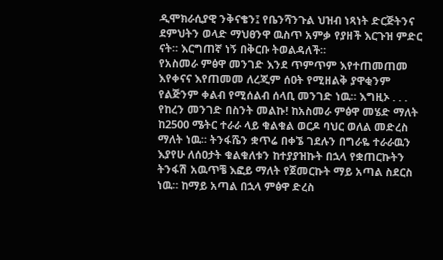ዲሞክራሲያዊ ንቅናቄን፤ የቤንሻንጉል ህዝብ ነጻነት ድርጅትንና ደምህትን ወላድ ማህፀንዋ ዉስጥ አምቃ የያዘች እርጉዝ ምድር ናት። እርግጠኛ ነኝ በቅርቡ ትወልዳለች።
የአስመራ ምፅዋ መንገድ እንደ ጥምጥም እየተጠመጠመ እየቀናና እየጠመመ ለረጂም ሰዐት የሚዘልቅ ያዋቂንም የልጅንም ቀልብ የሚሰልብ ሰላቢ መንገድ ነዉ። እግዚኦ . . . የከረን መንገድ በስንት መልኩ! ከአስመራ ምፅዋ መሄድ ማለት ከ2500 ሜትር ተራራ ላይ ቁልቁል ወርዶ ባህር ወለል መድረስ ማለት ነዉ። ትንፋሼን ቋጥሬ በቀኜ ገደሉን በግራዬ ተራራዉን እያየሁ ለሰዐታት ቁልቁለቱን ከተያያዝኩት በኋላ የቋጠርኩትን ትንፋሽ አዉጥቼ እፎይ ማለት የጀመርኩት ማይ አጣል ስደርስ ነዉ። ከማይ አጣል በኋላ ምፅዋ ድረስ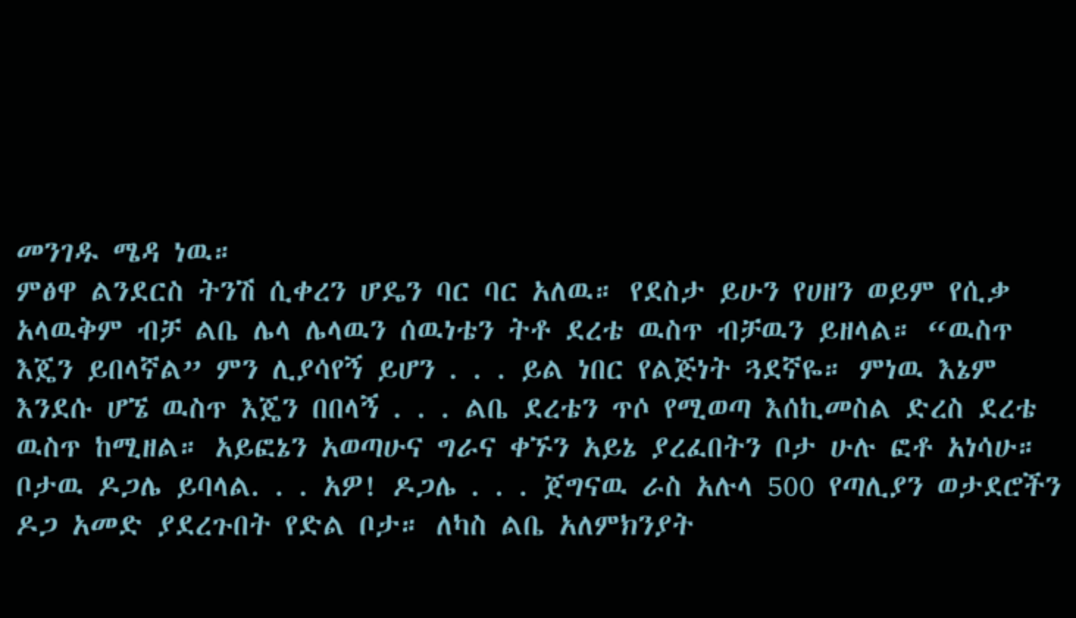መንገዱ ሜዳ ነዉ።
ምፅዋ ልንደርስ ትንሽ ሲቀረን ሆዴን ባር ባር አለዉ። የደስታ ይሁን የሀዘን ወይም የሲቃ አላዉቅም ብቻ ልቤ ሌላ ሌላዉን ሰዉነቴን ትቶ ደረቴ ዉስጥ ብቻዉን ይዘላል። “ዉስጥ እጄን ይበላኛል” ምን ሊያሳየኝ ይሆን . . . ይል ነበር የልጅነት ጓደኛዬ። ምነዉ እኔም እንደሱ ሆኜ ዉስጥ እጄን በበላኝ . . . ልቤ ደረቴን ጥሶ የሚወጣ እሰኪመስል ድረስ ደረቴ ዉስጥ ከሚዘል። አይፎኔን አወጣሁና ግራና ቀኙን አይኔ ያረፈበትን ቦታ ሁሉ ፎቶ አነሳሁ። ቦታዉ ዶጋሌ ይባላል. . . አዎ! ዶጋሌ . . . ጀግናዉ ራስ አሉላ 500 የጣሊያን ወታደሮችን ዶጋ አመድ ያደረጉበት የድል ቦታ። ለካስ ልቤ አለምክንያት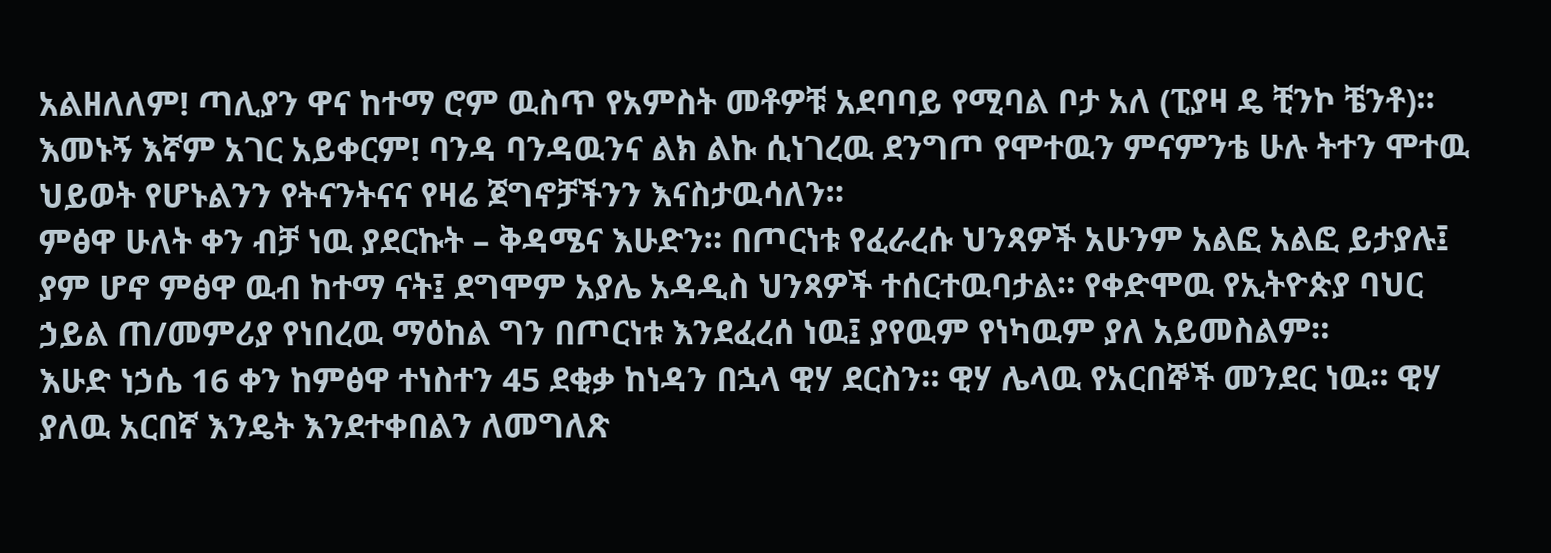አልዘለለም! ጣሊያን ዋና ከተማ ሮም ዉስጥ የአምስት መቶዎቹ አደባባይ የሚባል ቦታ አለ (ፒያዛ ዴ ቺንኮ ቼንቶ)። እመኑኝ እኛም አገር አይቀርም! ባንዳ ባንዳዉንና ልክ ልኩ ሲነገረዉ ደንግጦ የሞተዉን ምናምንቴ ሁሉ ትተን ሞተዉ ህይወት የሆኑልንን የትናንትናና የዛሬ ጀግኖቻችንን እናስታዉሳለን።
ምፅዋ ሁለት ቀን ብቻ ነዉ ያደርኩት – ቅዳሜና እሁድን። በጦርነቱ የፈራረሱ ህንጻዎች አሁንም አልፎ አልፎ ይታያሉ፤ ያም ሆኖ ምፅዋ ዉብ ከተማ ናት፤ ደግሞም አያሌ አዳዲስ ህንጻዎች ተሰርተዉባታል። የቀድሞዉ የኢትዮጵያ ባህር ኃይል ጠ/መምሪያ የነበረዉ ማዕከል ግን በጦርነቱ እንደፈረሰ ነዉ፤ ያየዉም የነካዉም ያለ አይመስልም።
እሁድ ነኃሴ 16 ቀን ከምፅዋ ተነስተን 45 ደቂቃ ከነዳን በኋላ ዊሃ ደርስን። ዊሃ ሌላዉ የአርበኞች መንደር ነዉ። ዊሃ ያለዉ አርበኛ እንዴት እንደተቀበልን ለመግለጽ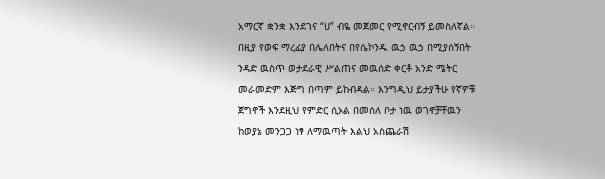አማርኛ ቋንቋ እንደገና “ሀ” ብዬ መጀመር የሚኖርብኝ ይመስለኛል። በዚያ የወፍ ማረፊያ በሌለበትና በየሴኮንዱ ዉኃ ዉኃ በሚያሰኝበት ንዳድ ዉስጥ ወታደራዊ ሥልጠና መዉሰድ ቀርቶ አንድ ሜትር መራመድም እጅግ በጣም ይከብዳል። እንግዲህ ይታያችሁ የኛዎቹ ጀግኖች እንደዚህ የምድር ሲኦል በመሰለ ቦታ ነዉ ወገኖቻቸዉን ከወያኔ መንጋጋ ነፃ ለማዉጣት እልህ አስጨራሽ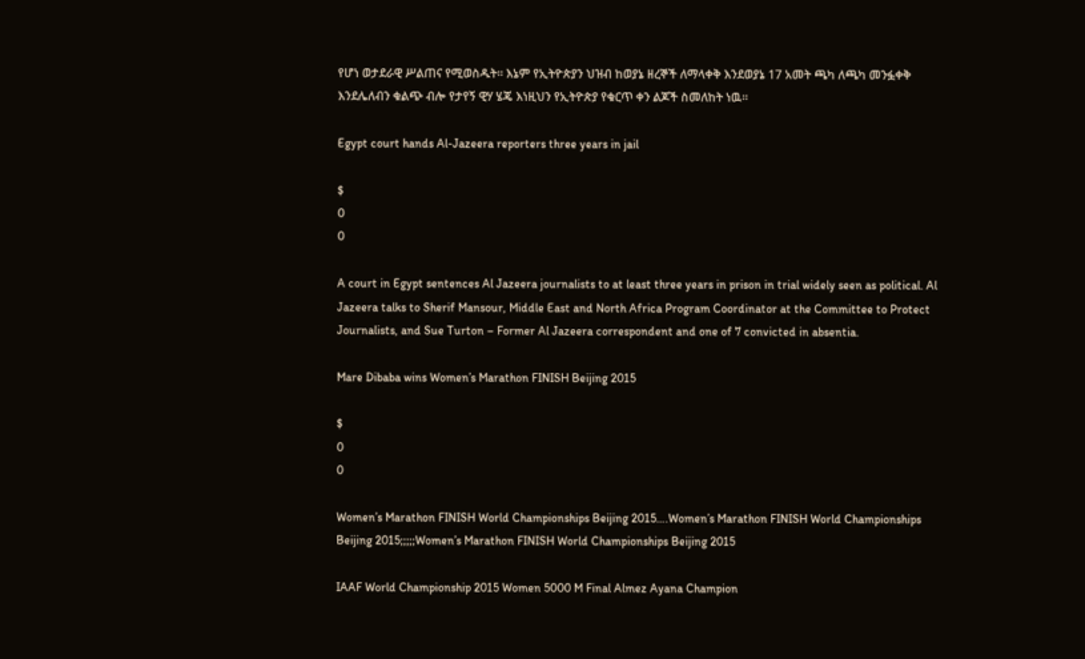የሆነ ወታደራዊ ሥልጠና የሚወስዱት። እኔም የኢትዮጵያን ህዝብ ከወያኔ ዘረኞች ለማላቀቅ እንደወያኔ 17 አመት ጫካ ለጫካ መንፏቀቅ እንደሌለብን ቁልጭ ብሎ የታየኝ ዊሃ ሄጄ እነዚህን የኢትዮጵያ የቁርጥ ቀን ልጆች ስመለከት ነዉ።

Egypt court hands Al-Jazeera reporters three years in jail

$
0
0

A court in Egypt sentences Al Jazeera journalists to at least three years in prison in trial widely seen as political. Al Jazeera talks to Sherif Mansour, Middle East and North Africa Program Coordinator at the Committee to Protect Journalists, and Sue Turton – Former Al Jazeera correspondent and one of 7 convicted in absentia.

Mare Dibaba wins Women’s Marathon FINISH Beijing 2015

$
0
0

Women’s Marathon FINISH World Championships Beijing 2015….Women’s Marathon FINISH World Championships Beijing 2015;;;;;Women’s Marathon FINISH World Championships Beijing 2015

IAAF World Championship 2015 Women 5000 M Final Almez Ayana Champion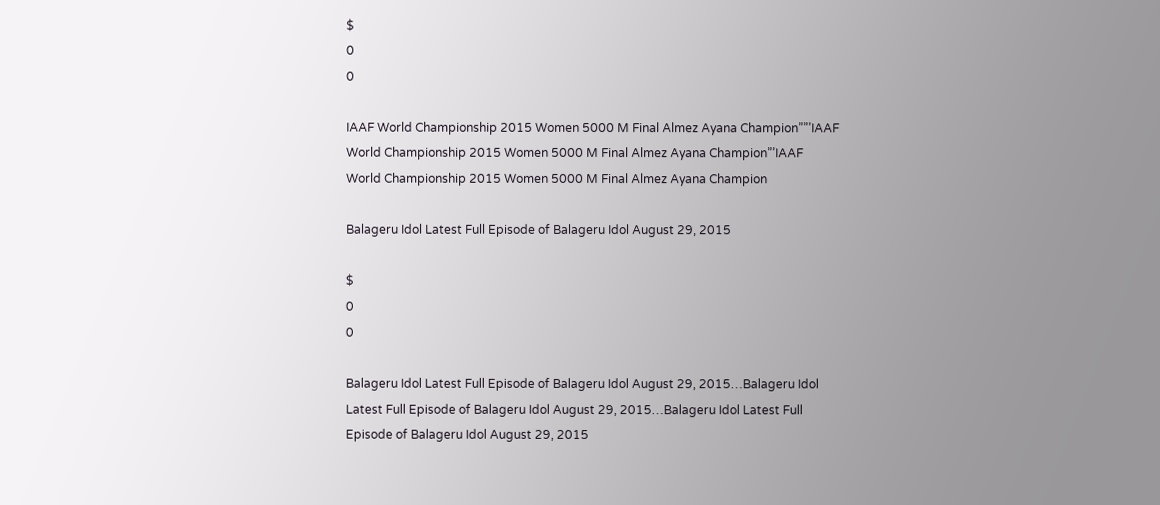$
0
0

IAAF World Championship 2015 Women 5000 M Final Almez Ayana Champion””’IAAF World Championship 2015 Women 5000 M Final Almez Ayana Champion”’IAAF World Championship 2015 Women 5000 M Final Almez Ayana Champion

Balageru Idol Latest Full Episode of Balageru Idol August 29, 2015

$
0
0

Balageru Idol Latest Full Episode of Balageru Idol August 29, 2015…Balageru Idol Latest Full Episode of Balageru Idol August 29, 2015…Balageru Idol Latest Full Episode of Balageru Idol August 29, 2015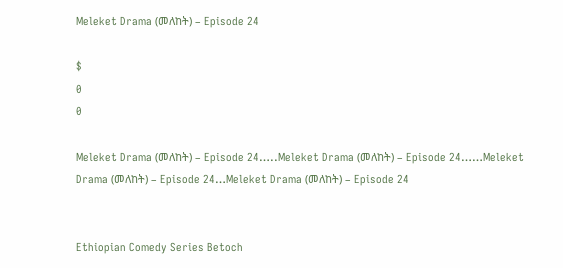Meleket Drama (መለከት) – Episode 24

$
0
0

Meleket Drama (መለከት) – Episode 24…..Meleket Drama (መለከት) – Episode 24……Meleket Drama (መለከት) – Episode 24…Meleket Drama (መለከት) – Episode 24


Ethiopian Comedy Series Betoch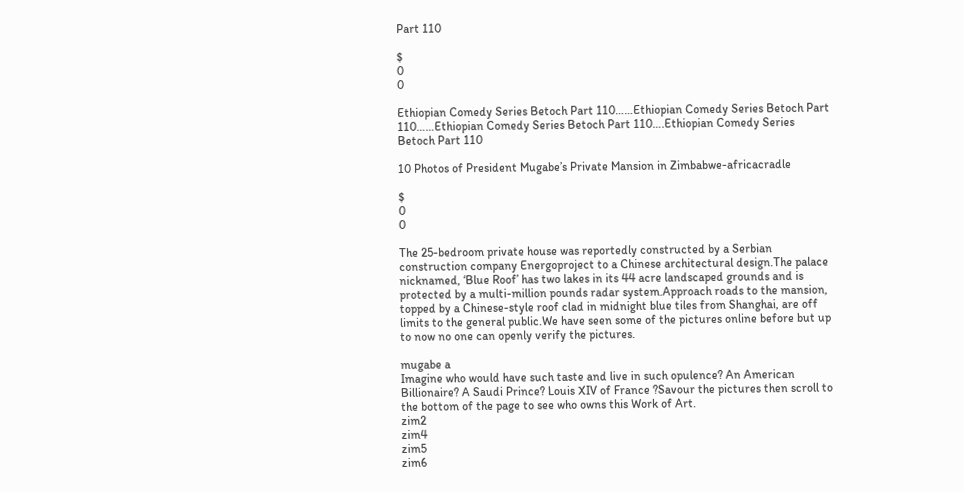Part 110

$
0
0

Ethiopian Comedy Series Betoch Part 110……Ethiopian Comedy Series Betoch Part 110……Ethiopian Comedy Series Betoch Part 110….Ethiopian Comedy Series Betoch Part 110

10 Photos of President Mugabe’s Private Mansion in Zimbabwe-africacradle

$
0
0

The 25-bedroom private house was reportedly constructed by a Serbian construction company Energoproject to a Chinese architectural design.The palace nicknamed, ‘Blue Roof’ has two lakes in its 44 acre landscaped grounds and is protected by a multi-million pounds radar system.Approach roads to the mansion, topped by a Chinese-style roof clad in midnight blue tiles from Shanghai, are off limits to the general public.We have seen some of the pictures online before but up to now no one can openly verify the pictures.

mugabe a
Imagine who would have such taste and live in such opulence? An American Billionaire? A Saudi Prince? Louis XIV of France ?Savour the pictures then scroll to the bottom of the page to see who owns this Work of Art.
zim2
zim4
zim5
zim6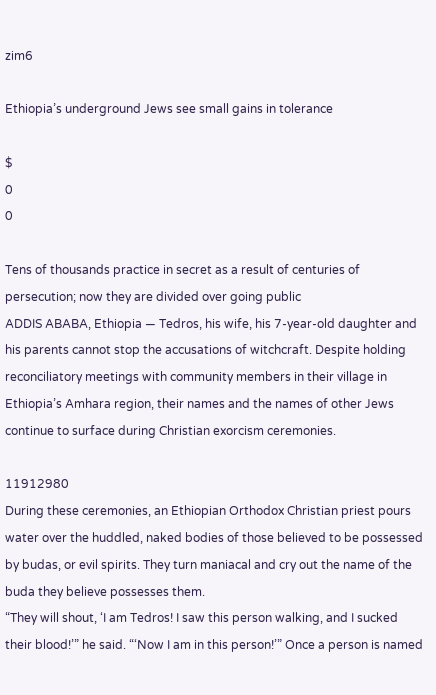zim6

Ethiopia’s underground Jews see small gains in tolerance

$
0
0

Tens of thousands practice in secret as a result of centuries of persecution; now they are divided over going public
ADDIS ABABA, Ethiopia — Tedros, his wife, his 7-year-old daughter and his parents cannot stop the accusations of witchcraft. Despite holding reconciliatory meetings with community members in their village in Ethiopia’s Amhara region, their names and the names of other Jews continue to surface during Christian exorcism ceremonies.

11912980
During these ceremonies, an Ethiopian Orthodox Christian priest pours water over the huddled, naked bodies of those believed to be possessed by budas, or evil spirits. They turn maniacal and cry out the name of the buda they believe possesses them.
“They will shout, ‘I am Tedros! I saw this person walking, and I sucked their blood!’” he said. “‘Now I am in this person!’” Once a person is named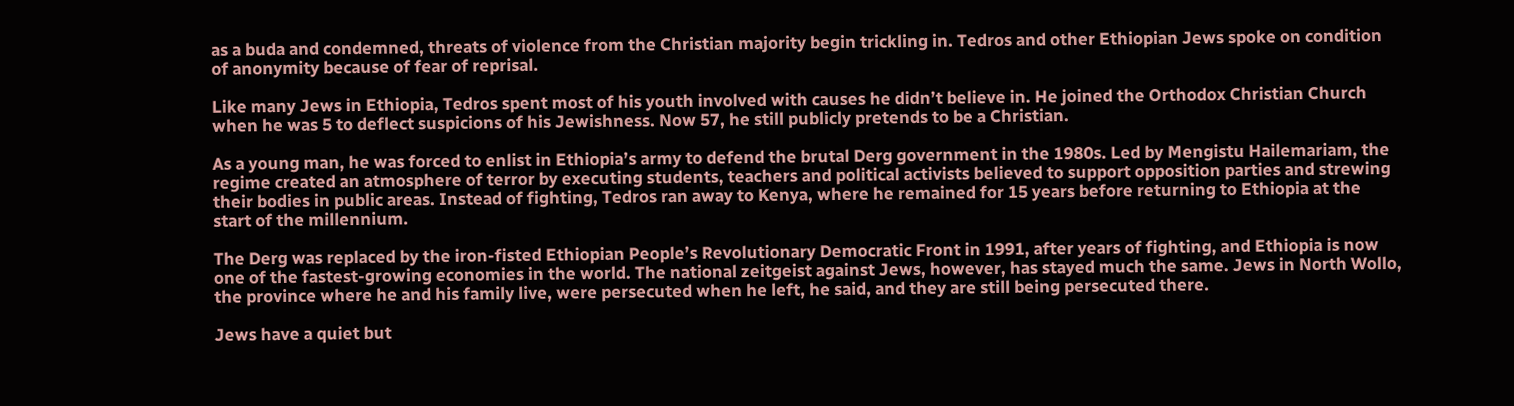as a buda and condemned, threats of violence from the Christian majority begin trickling in. Tedros and other Ethiopian Jews spoke on condition of anonymity because of fear of reprisal.

Like many Jews in Ethiopia, Tedros spent most of his youth involved with causes he didn’t believe in. He joined the Orthodox Christian Church when he was 5 to deflect suspicions of his Jewishness. Now 57, he still publicly pretends to be a Christian.

As a young man, he was forced to enlist in Ethiopia’s army to defend the brutal Derg government in the 1980s. Led by Mengistu Hailemariam, the regime created an atmosphere of terror by executing students, teachers and political activists believed to support opposition parties and strewing their bodies in public areas. Instead of fighting, Tedros ran away to Kenya, where he remained for 15 years before returning to Ethiopia at the start of the millennium.

The Derg was replaced by the iron-fisted Ethiopian People’s Revolutionary Democratic Front in 1991, after years of fighting, and Ethiopia is now one of the fastest-growing economies in the world. The national zeitgeist against Jews, however, has stayed much the same. Jews in North Wollo, the province where he and his family live, were persecuted when he left, he said, and they are still being persecuted there.

Jews have a quiet but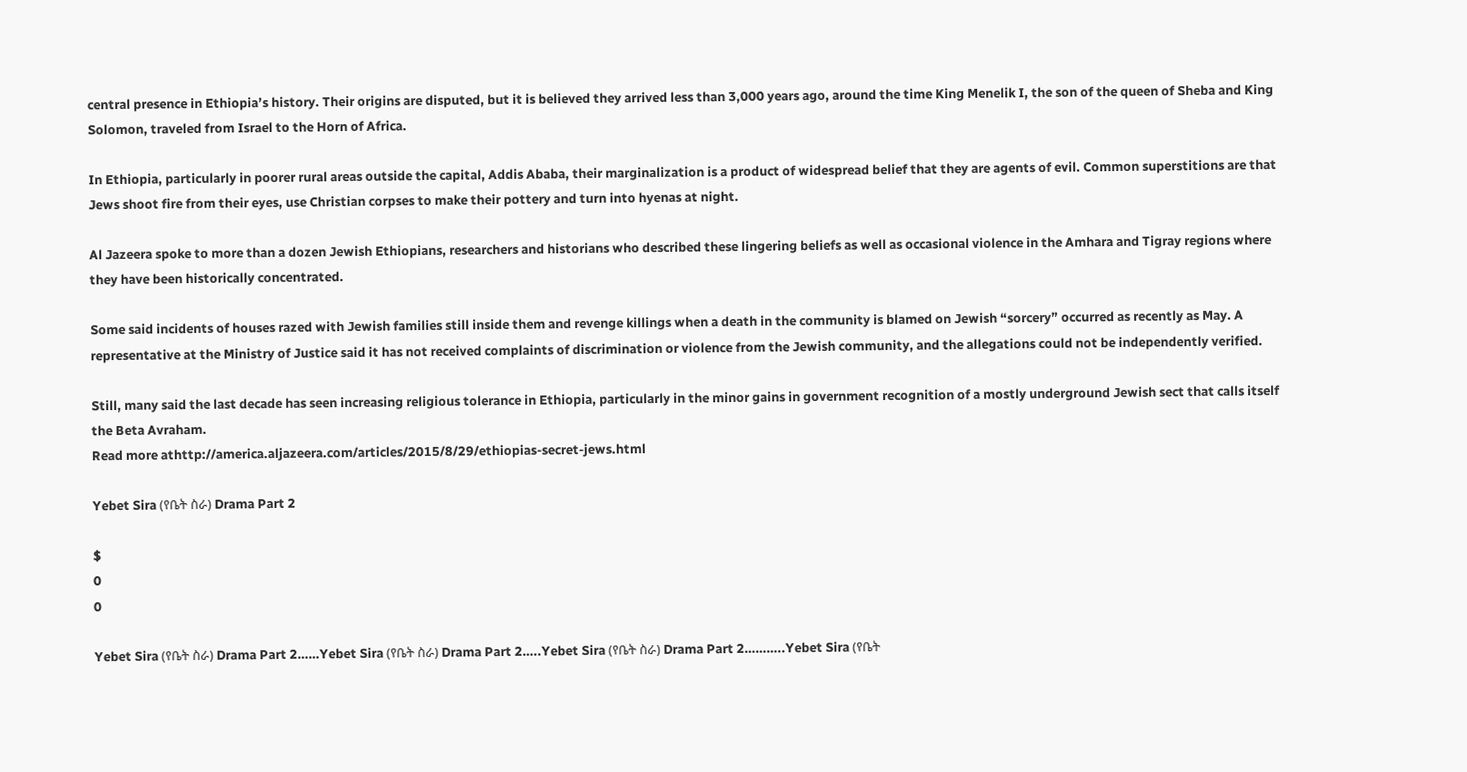central presence in Ethiopia’s history. Their origins are disputed, but it is believed they arrived less than 3,000 years ago, around the time King Menelik I, the son of the queen of Sheba and King Solomon, traveled from Israel to the Horn of Africa.

In Ethiopia, particularly in poorer rural areas outside the capital, Addis Ababa, their marginalization is a product of widespread belief that they are agents of evil. Common superstitions are that Jews shoot fire from their eyes, use Christian corpses to make their pottery and turn into hyenas at night.

Al Jazeera spoke to more than a dozen Jewish Ethiopians, researchers and historians who described these lingering beliefs as well as occasional violence in the Amhara and Tigray regions where they have been historically concentrated.

Some said incidents of houses razed with Jewish families still inside them and revenge killings when a death in the community is blamed on Jewish “sorcery” occurred as recently as May. A representative at the Ministry of Justice said it has not received complaints of discrimination or violence from the Jewish community, and the allegations could not be independently verified.

Still, many said the last decade has seen increasing religious tolerance in Ethiopia, particularly in the minor gains in government recognition of a mostly underground Jewish sect that calls itself the Beta Avraham.
Read more athttp://america.aljazeera.com/articles/2015/8/29/ethiopias-secret-jews.html

Yebet Sira (የቤት ስራ) Drama Part 2

$
0
0

Yebet Sira (የቤት ስራ) Drama Part 2……Yebet Sira (የቤት ስራ) Drama Part 2…..Yebet Sira (የቤት ስራ) Drama Part 2………..Yebet Sira (የቤት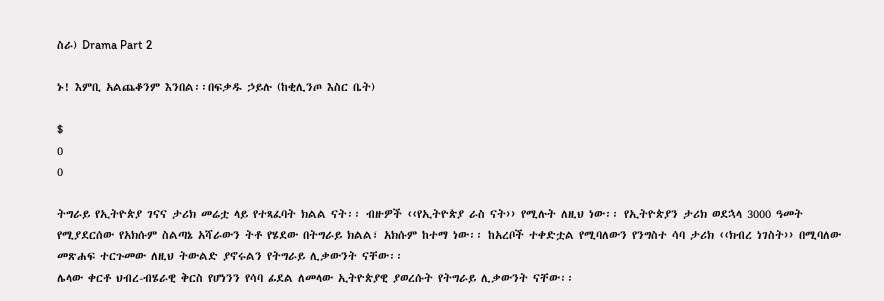ስራ) Drama Part 2

ኑ! እምቢ አልጨቆንም እንበል፡፡በፍቃዱ ኃይሉ (ከቂሊንጦ እስር ቤት)

$
0
0

ትግራይ የኢትዮጵያ ገናና ታሪክ መሬቷ ላይ የተጻፈባት ክልል ናት፡፡ ብዙዎች ‹‹የኢትዮጵያ ራስ ናት›› የሚሉት ለዚህ ነው፡፡ የኢትዮጵያን ታሪክ ወደኋላ 3000 ዓመት የሚያደርሰው የአክሱም ስልጣኔ አሻራውን ትቶ የሄደው በትግራይ ክልል፣ አክሱም ከተማ ነው፡፡ ከአረቦች ተቀድቷል የሚባለውን የንግስተ ሳባ ታሪክ ‹‹ክብረ ነገስት›› በሚባለው መጽሐፍ ተርጉመው ለዚህ ትውልድ ያኖሩልን የትግራይ ሊቃውንት ናቸው፡፡
ሌላው ቀርቶ ህብረ-ብሄራዊ ቅርስ የሆነንን የሳባ ፊደል ለመላው ኢትዮጵያዊ ያወረሱት የትግራይ ሊቃውንት ናቸው፡፡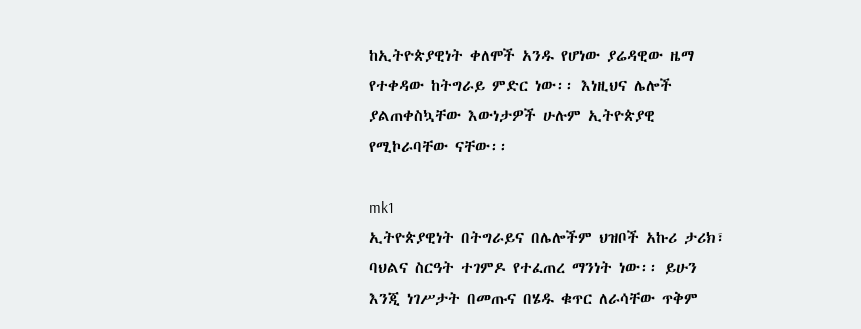ከኢትዮጵያዊነት ቀለሞች አንዱ የሆነው ያሬዳዊው ዜማ የተቀዳው ከትግራይ ምድር ነው፡፡ እነዚህና ሌሎች ያልጠቀስኳቸው እውነታዎች ሁሉም ኢትዮጵያዊ የሚኮራባቸው ናቸው፡፡

mk1
ኢትዮጵያዊነት በትግራይና በሌሎችም ህዝቦች አኩሪ ታሪክ፣ ባህልና ስርዓት ተገምዶ የተፈጠረ ማንነት ነው፡፡ ይሁን እንጂ ነገሥታት በመጡና በሄዱ ቁጥር ለራሳቸው ጥቅም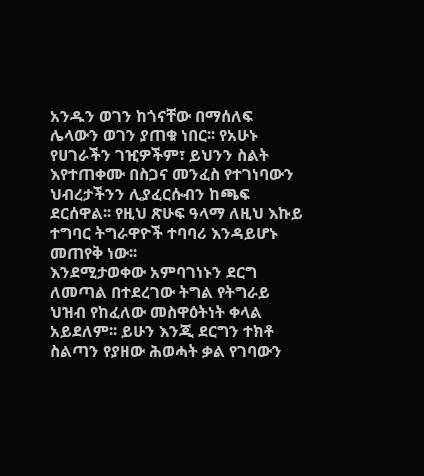አንዱን ወገን ከጎናቸው በማሰለፍ ሌላውን ወገን ያጠቁ ነበር፡፡ የአሁኑ የሀገራችን ገዢዎችም፣ ይህንን ስልት እየተጠቀሙ በስጋና መንፈስ የተገነባውን ህብረታችንን ሊያፈርሱብን ከጫፍ ደርሰዋል፡፡ የዚህ ጽሁፍ ዓላማ ለዚህ እኩይ ተግባር ትግራዋዮች ተባባሪ እንዳይሆኑ መጠየቅ ነው፡፡
እንደሚታወቀው አምባገነኑን ደርግ ለመጣል በተደረገው ትግል የትግራይ ህዝብ የከፈለው መስዋዕትነት ቀላል አይደለም፡፡ ይሁን እንጂ ደርግን ተክቶ ስልጣን የያዘው ሕወሓት ቃል የገባውን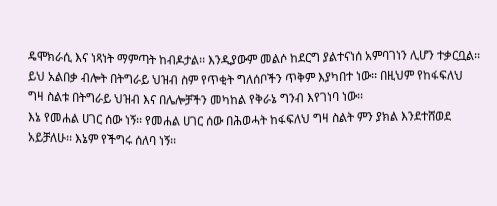ዴሞክራሲ እና ነጻነት ማምጣት ከብዶታል፡፡ እንዲያውም መልሶ ከደርግ ያልተናነሰ አምባገነን ሊሆን ተቃርቧል፡፡ ይህ አልበቃ ብሎት በትግራይ ህዝብ ስም የጥቂት ግለሰቦችን ጥቅም እያካበተ ነው፡፡ በዚህም የከፋፍለህ ግዛ ስልቱ በትግራይ ህዝብ እና በሌሎቻችን መካከል የቅራኔ ግንብ እየገነባ ነው፡፡
እኔ የመሐል ሀገር ሰው ነኝ፡፡ የመሐል ሀገር ሰው በሕወሓት ከፋፍለህ ግዛ ስልት ምን ያክል እንደተሸወደ አይቻለሁ፡፡ እኔም የችግሩ ሰለባ ነኝ፡፡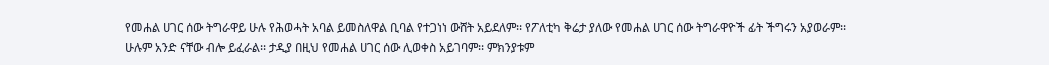የመሐል ሀገር ሰው ትግራዋይ ሁሉ የሕወሓት አባል ይመስለዋል ቢባል የተጋነነ ውሸት አይደለም፡፡ የፖለቲካ ቅሬታ ያለው የመሐል ሀገር ሰው ትግራዋዮች ፊት ችግሩን አያወራም፡፡ ሁሉም አንድ ናቸው ብሎ ይፈራል፡፡ ታዲያ በዚህ የመሐል ሀገር ሰው ሊወቀስ አይገባም፡፡ ምክንያቱም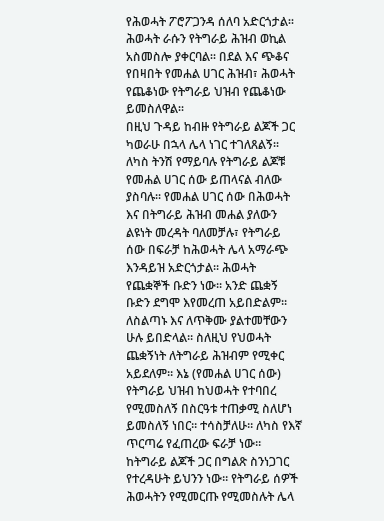የሕወሓት ፖሮፖጋንዳ ሰለባ አድርጎታል፡፡ ሕወሓት ራሱን የትግራይ ሕዝብ ወኪል አስመስሎ ያቀርባል፡፡ በደል እና ጭቆና የበዛበት የመሐል ሀገር ሕዝብ፣ ሕወሓት የጨቆነው የትግራይ ህዝብ የጨቆነው ይመስለዋል፡፡
በዚህ ጉዳይ ከብዙ የትግራይ ልጆች ጋር ካወራሁ በኋላ ሌላ ነገር ተገለጸልኝ፡፡ ለካስ ትንሽ የማይባሉ የትግራይ ልጆቹ የመሐል ሀገር ሰው ይጠላናል ብለው ያስባሉ፡፡ የመሐል ሀገር ሰው በሕወሓት እና በትግራይ ሕዝብ መሐል ያለውን ልዩነት መረዳት ባለመቻሉ፣ የትግራይ ሰው በፍራቻ ከሕወሓት ሌላ አማራጭ እንዳይዝ አድርጎታል፡፡ ሕወሓት የጨቋኞች ቡድን ነው፡፡ አንድ ጨቋኝ ቡድን ደግሞ እየመረጠ አይበድልም፡፡ ለስልጣኑ እና ለጥቅሙ ያልተመቸውን ሁሉ ይበድላል፡፡ ስለዚህ የህወሓት ጨቋኝነት ለትግራይ ሕዝብም የሚቀር አይደለም፡፡ እኔ (የመሐል ሀገር ሰው) የትግራይ ህዝብ ከህወሓት የተባበረ የሚመስለኝ በስርዓቱ ተጠቃሚ ስለሆነ ይመስለኝ ነበር፡፡ ተሳስቻለሁ፡፡ ለካስ የእኛ ጥርጣሬ የፈጠረው ፍራቻ ነው፡፡
ከትግራይ ልጆች ጋር በግልጽ ስንነጋገር የተረዳሁት ይህንን ነው፡፡ የትግራይ ሰዎች ሕወሓትን የሚመርጡ የሚመስሉት ሌላ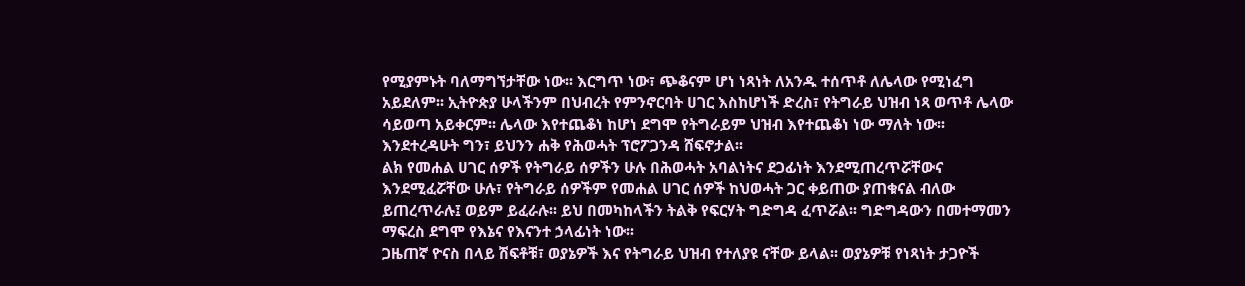የሚያምኑት ባለማግኘታቸው ነው፡፡ እርግጥ ነው፣ ጭቆናም ሆነ ነጻነት ለአንዱ ተሰጥቶ ለሌላው የሚነፈግ አይደለም፡፡ ኢትዮጵያ ሁላችንም በህብረት የምንኖርባት ሀገር እስከሆነች ድረስ፣ የትግራይ ህዝብ ነጻ ወጥቶ ሌላው ሳይወጣ አይቀርም፡፡ ሌላው እየተጨቆነ ከሆነ ደግሞ የትግራይም ህዝብ እየተጨቆነ ነው ማለት ነው፡፡ እንደተረዳሁት ግን፣ ይህንን ሐቅ የሕወሓት ፕሮፖጋንዳ ሸፍኖታል፡፡
ልክ የመሐል ሀገር ሰዎች የትግራይ ሰዎችን ሁሉ በሕወሓት አባልነትና ደጋፊነት እንደሚጠረጥሯቸውና እንደሚፈሯቸው ሁሉ፣ የትግራይ ሰዎችም የመሐል ሀገር ሰዎች ከህወሓት ጋር ቀይጠው ያጠቁናል ብለው ይጠረጥራሉ፤ ወይም ይፈራሉ፡፡ ይህ በመካከላችን ትልቅ የፍርሃት ግድግዳ ፈጥሯል፡፡ ግድግዳውን በመተማመን ማፍረስ ደግሞ የእኔና የእናንተ ኃላፊነት ነው፡፡
ጋዜጠኛ ዮናስ በላይ ሽፍቶቹ፣ ወያኔዎች እና የትግራይ ህዝብ የተለያዩ ናቸው ይላል፡፡ ወያኔዎቹ የነጻነት ታጋዮች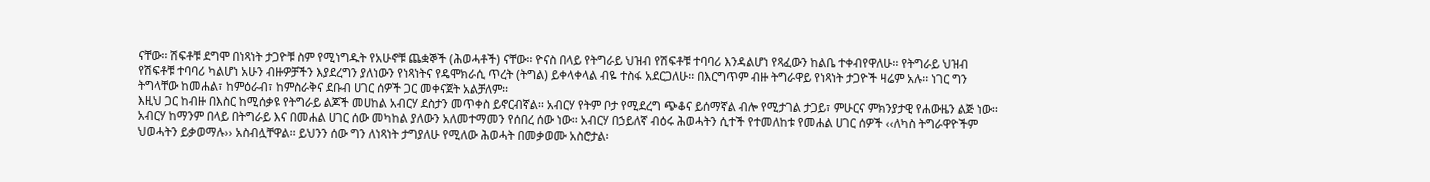ናቸው፡፡ ሽፍቶቹ ደግሞ በነጻነት ታጋዮቹ ስም የሚነግዱት የአሁኖቹ ጨቋኞች (ሕወሓቶች) ናቸው፡፡ ዮናስ በላይ የትግራይ ህዝብ የሽፍቶቹ ተባባሪ እንዳልሆነ የጻፈውን ከልቤ ተቀብየዋለሁ፡፡ የትግራይ ህዝብ የሽፍቶቹ ተባባሪ ካልሆነ አሁን ብዙዎቻችን እያደረግን ያለነውን የነጻነትና የዴሞክራሲ ጥረት (ትግል) ይቀላቀላል ብዬ ተስፋ አደርጋለሁ፡፡ በእርግጥም ብዙ ትግራዋይ የነጻነት ታጋዮች ዛሬም አሉ፡፡ ነገር ግን ትግላቸው ከመሐል፣ ከምዕራብ፣ ከምስራቅና ደቡብ ሀገር ሰዎች ጋር መቀናጀት አልቻለም፡፡
እዚህ ጋር ከብዙ በእስር ከሚሰቃዩ የትግራይ ልጆች መሀከል አብርሃ ደስታን መጥቀስ ይኖርብኛል፡፡ አብርሃ የትም ቦታ የሚደረግ ጭቆና ይሰማኛል ብሎ የሚታገል ታጋይ፣ ምሁርና ምክንያታዊ የሐውዜን ልጅ ነው፡፡ አብርሃ ከማንም በላይ በትግራይ እና በመሐል ሀገር ሰው መካከል ያለውን አለመተማመን የሰበረ ሰው ነው፡፡ አብርሃ በኃይለኛ ብዕሩ ሕወሓትን ሲተች የተመለከቱ የመሐል ሀገር ሰዎች ‹‹ለካስ ትግራዋዮችም ህወሓትን ይቃወማሉ›› አስብሏቸዋል፡፡ ይህንን ሰው ግን ለነጻነት ታግያለሁ የሚለው ሕወሓት በመቃወሙ አስሮታል፡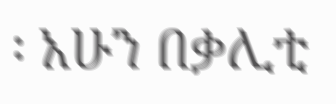፡ አሁን በቃሊቲ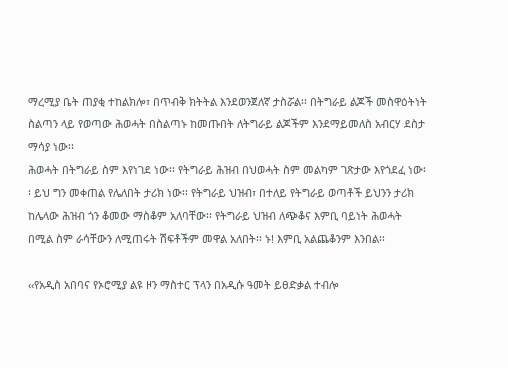ማረሚያ ቤት ጠያቂ ተከልክሎ፣ በጥብቅ ክትትል እንደወንጀለኛ ታስሯል፡፡ በትግራይ ልጆች መስዋዕትነት ስልጣን ላይ የወጣው ሕወሓት በስልጣኑ ከመጡበት ለትግራይ ልጆችም እንደማይመለስ አብርሃ ደስታ ማሳያ ነው፡፡
ሕወሓት በትግራይ ስም እየነገደ ነው፡፡ የትግራይ ሕዝብ በህወሓት ስም መልካም ገጽታው እየጎደፈ ነው፡፡ ይህ ግን መቀጠል የሌለበት ታሪክ ነው፡፡ የትግራይ ህዝብ፣ በተለይ የትግራይ ወጣቶች ይህንን ታሪክ ከሌላው ሕዝብ ጎን ቆመው ማስቆም አለባቸው፡፡ የትግራይ ህዝብ ለጭቆና እምቢ ባይነት ሕወሓት በሚል ስም ራሳቸውን ለሚጠሩት ሽፍቶችም መዋል አለበት፡፡ ኑ! እምቢ አልጨቆንም እንበል፡፡

‹‹የአዲስ አበባና የኦሮሚያ ልዩ ዞን ማስተር ፕላን በአዲሱ ዓመት ይፀድቃል ተብሎ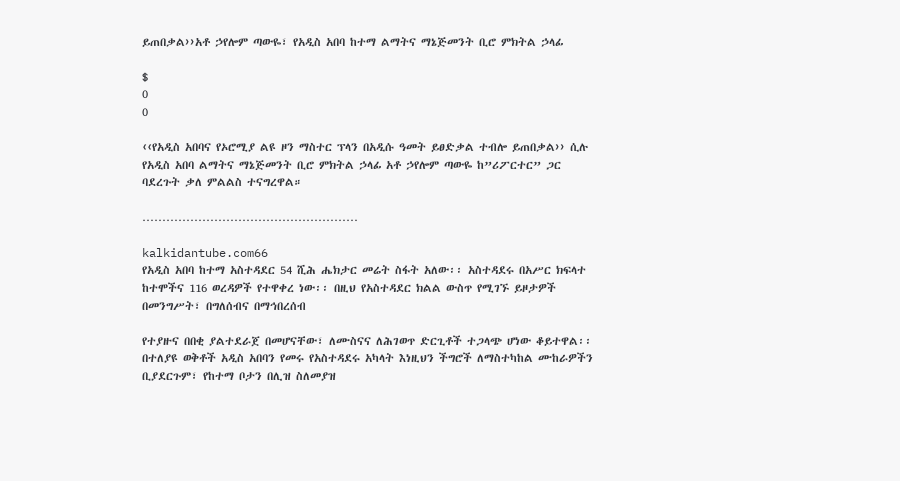ይጠበቃል››አቶ ኃየሎም ጣውዬ፣ የአዲስ አበባ ከተማ ልማትና ማኔጅመንት ቢሮ ምክትል ኃላፊ

$
0
0

‹‹የአዲስ አበባና የኦሮሚያ ልዩ ዞን ማስተር ፕላን በአዲሱ ዓመት ይፀድቃል ተብሎ ይጠበቃል›› ሲሉ የአዲስ አበባ ልማትና ማኔጅመንት ቢሮ ምክትል ኃላፊ አቶ ኃየሎም ጣውዬ ከ”ሪፖርተር” ጋር ባደረጉት ቃለ ምልልስ ተናግረዋል።

………………………………………………

kalkidantube.com66
የአዲስ አበባ ከተማ አስተዳደር 54 ሺሕ ሔክታር መሬት ስፋት አለው፡፡ አስተዳደሩ በአሥር ክፍላተ ከተሞችና 116 ወረዳዎች የተዋቀረ ነው፡፡ በዚህ የአስተዳደር ክልል ውስጥ የሚገኙ ይዞታዎች በመንግሥት፣ በግለሰብና በማኅበረሰብ

የተያዙና በበቂ ያልተደራጀ በመሆናቸው፣ ለሙስናና ለሕገወጥ ድርጊቶች ተጋላጭ ሆነው ቆይተዋል፡፡ በተለያዩ ወቅቶች አዲስ አበባን የመሩ የአስተዳደሩ አካላት እነዚህን ችግሮች ለማስተካከል ሙከራዎችን ቢያደርጉም፣ የከተማ ቦታን በሊዝ ስለመያዝ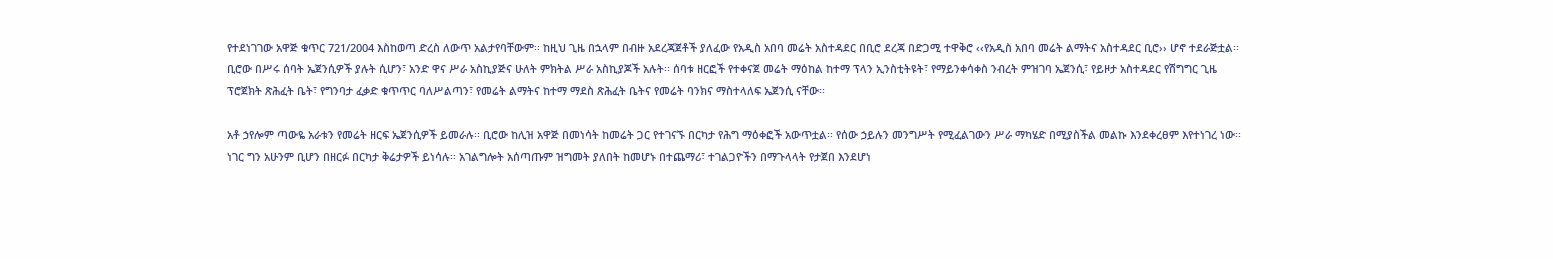የተደነገገው አዋጅ ቁጥር 721/2004 እስከወጣ ድረስ ለውጥ አልታየባቸውም፡፡ ከዚህ ጊዜ በኋላም በብዙ አደረጃጀቶች ያለፈው የአዲስ አበባ መሬት አስተዳደር በቢሮ ደረጃ በድጋሚ ተዋቅሮ ‹‹የአዲስ አበባ መሬት ልማትና አስተዳደር ቢሮ›› ሆኖ ተደራጅቷል፡፡ ቢሮው በሥሩ ሰባት ኤጀንሲዎች ያሉት ሲሆን፣ አንድ ዋና ሥራ አስኪያጅና ሁለት ምክትል ሥራ አስኪያጆች አሉት፡፡ ሰባቱ ዘርፎች የተቀናጀ መሬት ማዕከል ከተማ ፕላን ኢንስቲትዩት፣ የማይንቀሳቀስ ንብረት ምዝገባ ኤጀንሲ፣ የይዞታ አስተዳደር የሽግግር ጊዜ ፕሮጀክት ጽሕፈት ቤት፣ የግንባታ ፈቃድ ቁጥጥር ባለሥልጣን፣ የመሬት ልማትና ከተማ ማደስ ጽሕፈት ቤትና የመሬት ባንክና ማስተላለፍ ኤጀንሲ ናቸው፡፡

አቶ ኃየሎም ጣውዬ አራቱን የመሬት ዘርፍ ኤጀንሲዎች ይመራሉ፡፡ ቢሮው ከሊዝ አዋጅ በመነሳት ከመሬት ጋር የተገናኙ በርካታ የሕግ ማዕቀፎች አውጥቷል፡፡ የሰው ኃይሉን መንግሥት የሚፈልገውን ሥራ ማካሄድ በሚያስችል መልኩ እንደቀረፀም እየተነገረ ነው፡፡ ነገር ግን አሁንም ቢሆን በዘርፉ በርካታ ቅሬታዎች ይነሳሉ፡፡ አገልግሎት አሰጣጡም ዝግመት ያለበት ከመሆኑ በተጨማሪ፣ ተገልጋዮችን በማጉላላት የታጀበ እንደሆነ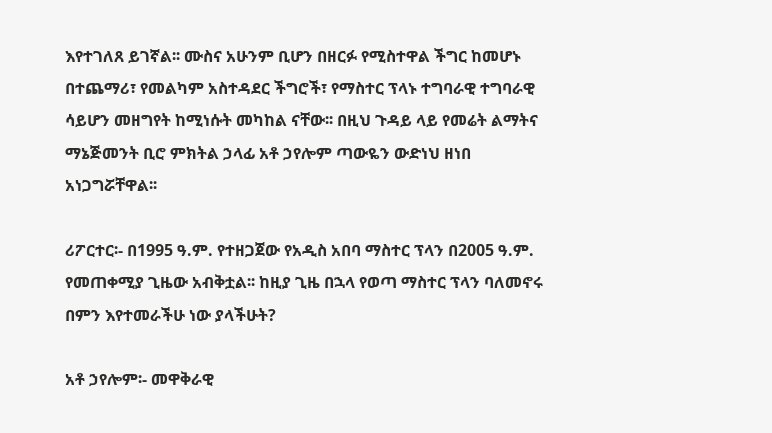እየተገለጸ ይገኛል፡፡ ሙስና አሁንም ቢሆን በዘርፉ የሚስተዋል ችግር ከመሆኑ በተጨማሪ፣ የመልካም አስተዳደር ችግሮች፣ የማስተር ፕላኑ ተግባራዊ ተግባራዊ ሳይሆን መዘግየት ከሚነሱት መካከል ናቸው፡፡ በዚህ ጉዳይ ላይ የመሬት ልማትና ማኔጅመንት ቢሮ ምክትል ኃላፊ አቶ ኃየሎም ጣውዬን ውድነህ ዘነበ አነጋግሯቸዋል፡፡

ሪፖርተር፡- በ1995 ዓ.ም. የተዘጋጀው የአዲስ አበባ ማስተር ፕላን በ2005 ዓ.ም. የመጠቀሚያ ጊዜው አብቅቷል፡፡ ከዚያ ጊዜ በኋላ የወጣ ማስተር ፕላን ባለመኖሩ በምን እየተመራችሁ ነው ያላችሁት?

አቶ ኃየሎም፡- መዋቅራዊ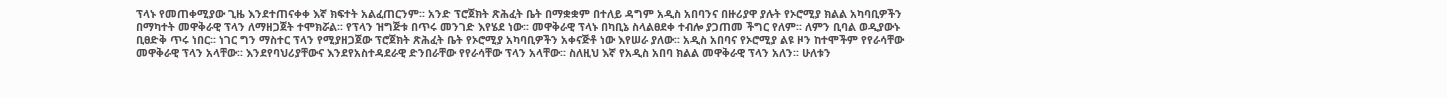ፕላኑ የመጠቀሚያው ጊዜ እንደተጠናቀቀ እኛ ክፍተት አልፈጠርንም፡፡ አንድ ፕሮጀክት ጽሕፈት ቤት በማቋቋም በተለይ ዳግም አዲስ አበባንና በዙሪያዋ ያሉት የኦሮሚያ ክልል አካባቢዎችን በማካተት መዋቅራዊ ፕላን ለማዘጋጀት ተሞክሯል፡፡ የፕላን ዝግጅቱ በጥሩ መንገድ እየሄደ ነው፡፡ መዋቅራዊ ፕላኑ በካቢኔ ስላልፀደቀ ተብሎ ያጋጠመ ችግር የለም፡፡ ለምን ቢባል ወዲያውኑ ቢፀድቅ ጥሩ ነበር፡፡ ነገር ግን ማስተር ፕላን የሚያዘጋጀው ፕሮጀክት ጽሕፈት ቤት የኦሮሚያ አካባቢዎችን አቀናጅቶ ነው እየሠራ ያለው፡፡ አዲስ አበባና የኦሮሚያ ልዩ ዞን ከተሞችም የየራሳቸው መዋቅራዊ ፕላን አላቸው፡፡ እንደየባህሪያቸውና እንደየአስተዳደራዊ ድንበራቸው የየራሳቸው ፕላን አላቸው፡፡ ስለዚህ እኛ የአዲስ አበባ ክልል መዋቅራዊ ፕላን አለን፡፡ ሁለቱን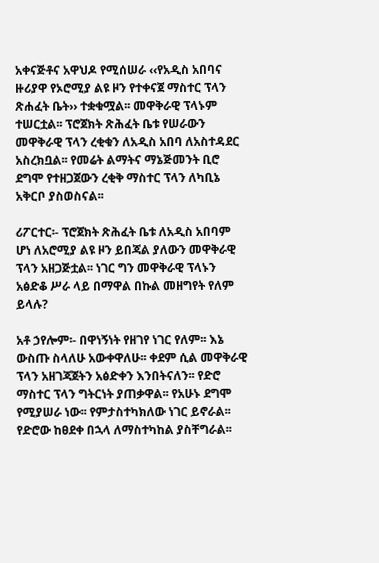አቀናጅቶና አዋህዶ የሚሰሠራ ‹‹የአዲስ አበባና ዙሪያዋ የኦሮሚያ ልዩ ዞን የተቀናጀ ማስተር ፕላን ጽሐፈት ቤት›› ተቋቁሟል፡፡ መዋቅራዊ ፕላኑም ተሠርቷል፡፡ ፕሮጀክት ጽሕፈት ቤቱ የሠራውን መዋቅራዊ ፕላን ረቂቁን ለአዲስ አበባ ለአስተዳደር አስረክቧል፡፡ የመሬት ልማትና ማኔጅመንት ቢሮ ደግሞ የተዘጋጀውን ረቂቅ ማስተር ፕላን ለካቢኔ አቅርቦ ያስወስናል፡፡

ሪፖርተር፡- ፕሮጀክት ጽሕፈት ቤቱ ለአዲስ አበባም ሆነ ለአሮሚያ ልዩ ዞን ይበጃል ያለውን መዋቅራዊ ፕላን አዘጋጅቷል፡፡ ነገር ግን መዋቅራዊ ፕላኑን አፅድቆ ሥራ ላይ በማዋል በኩል መዘግየት የለም ይላሉ?

አቶ ኃየሎም፡- በዋነኝነት የዘገየ ነገር የለም፡፡ እኔ ውስጡ ስላለሁ አውቀዋለሁ፡፡ ቀደም ሲል መዋቅራዊ ፕላን አዘገጃጀትን አፅድቀን እንበትናለን፡፡ የድሮ ማስተር ፕላን ግትርነት ያጠቃዋል፡፡ የአሁኑ ደግሞ የሚያሠራ ነው፡፡ የምታስተካክለው ነገር ይኖራል፡፡ የድሮው ከፀደቀ በኋላ ለማስተካከል ያስቸግራል፡፡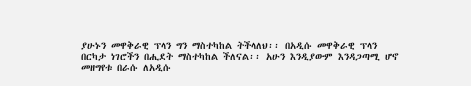ያሁኑን መዋቅራዊ ፕላን ግን ማስተካከል ትችላለህ፡፡ በአዲሱ መዋቅራዊ ፕላን በርካታ ነገሮችን በሒደት ማስተካከል ችለናል፡፡ አሁን እንዲያውም እንዳጋጣሚ ሆኖ መዘግየቱ በራሱ ለአዲሱ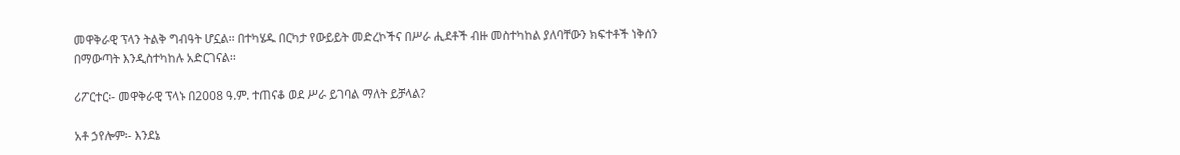መዋቅራዊ ፕላን ትልቅ ግብዓት ሆኗል፡፡ በተካሄዱ በርካታ የውይይት መድረኮችና በሥራ ሒደቶች ብዙ መስተካከል ያለባቸውን ክፍተቶች ነቅሰን በማውጣት እንዲስተካከሉ አድርገናል፡፡

ሪፖርተር፡- መዋቅራዊ ፕላኑ በ2008 ዓ.ም. ተጠናቆ ወደ ሥራ ይገባል ማለት ይቻላል?

አቶ ኃየሎም፡- እንደኔ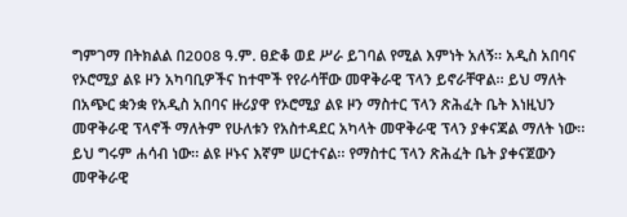ግምገማ በትክልል በ2008 ዓ.ም. ፀድቆ ወደ ሥራ ይገባል የሚል እምነት አለኝ፡፡ አዲስ አበባና የኦሮሚያ ልዩ ዞን አካባቢዎችና ከተሞች የየራሳቸው መዋቅራዊ ፕላን ይኖራቸዋል፡፡ ይህ ማለት በአጭር ቋንቋ የአዲስ አበባና ዙሪያዋ የኦሮሚያ ልዩ ዞን ማስተር ፕላን ጽሕፈት ቤት እነዚህን መዋቅራዊ ፕላኖች ማለትም የሁለቱን የአስተዳደር አካላት መዋቅራዊ ፕላን ያቀናጃል ማለት ነው፡፡ ይህ ግሩም ሐሳብ ነው፡፡ ልዩ ዞኑና እኛም ሠርተናል፡፡ የማስተር ፕላን ጽሕፈት ቤት ያቀናጀውን መዋቅራዊ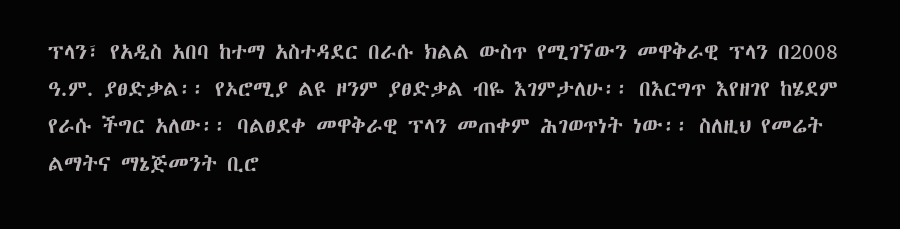ፕላን፣ የአዲስ አበባ ከተማ አስተዳደር በራሱ ክልል ውስጥ የሚገኘውን መዋቅራዊ ፕላን በ2008 ዓ.ም. ያፀድቃል፡፡ የኦሮሚያ ልዩ ዞንም ያፀድቃል ብዬ እገምታለሁ፡፡ በእርግጥ እየዘገየ ከሄደም የራሱ ችግር አለው፡፡ ባልፀደቀ መዋቅራዊ ፕላን መጠቀም ሕገወጥነት ነው፡፡ ስለዚህ የመሬት ልማትና ማኔጅመንት ቢሮ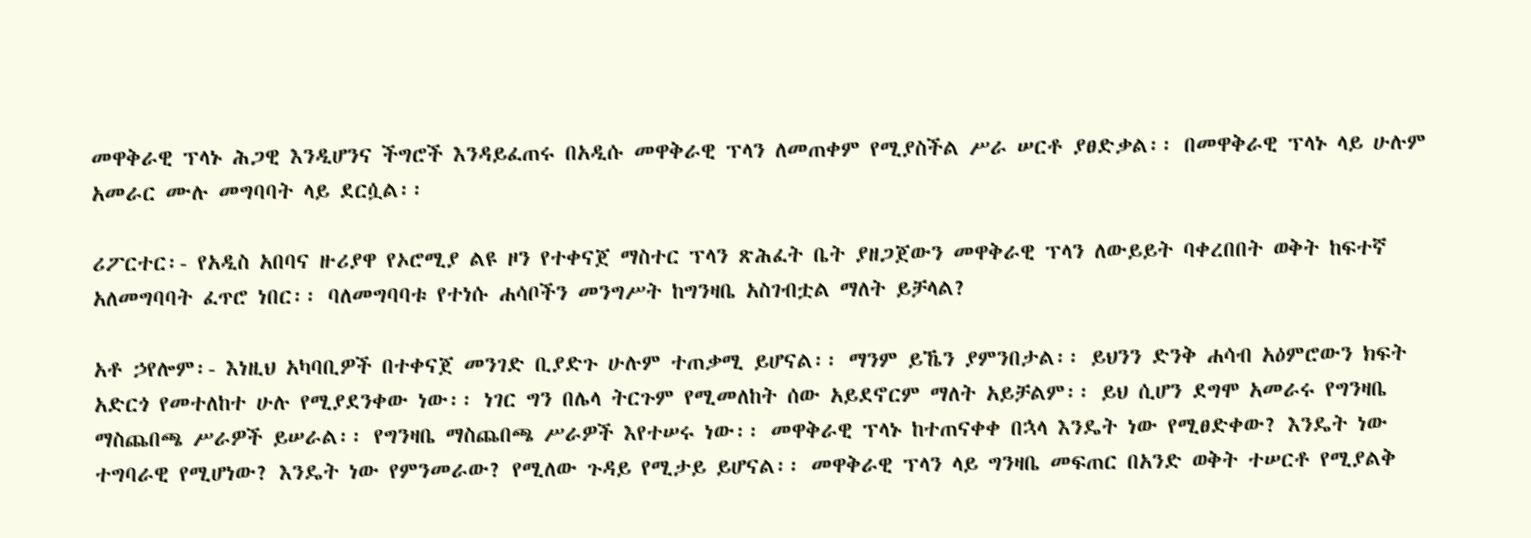መዋቅራዊ ፕላኑ ሕጋዊ እንዲሆንና ችግሮች እንዳይፈጠሩ በአዲሱ መዋቅራዊ ፕላን ለመጠቀም የሚያስችል ሥራ ሠርቶ ያፀድቃል፡፡ በመዋቅራዊ ፕላኑ ላይ ሁሉም አመራር ሙሉ መግባባት ላይ ደርሷል፡፡

ሪፖርተር፡- የአዲስ አበባና ዙሪያዋ የኦሮሚያ ልዩ ዞን የተቀናጀ ማስተር ፕላን ጽሕፈት ቤት ያዘጋጀውን መዋቅራዊ ፕላን ለውይይት ባቀረበበት ወቅት ከፍተኛ አለመግባባት ፈጥሮ ነበር፡፡ ባለመግባባቱ የተነሱ ሐሳቦችን መንግሥት ከግንዛቤ አስገብቷል ማለት ይቻላል?

አቶ ኃየሎም፡- እነዚህ አካባቢዎች በተቀናጀ መንገድ ቢያድጉ ሁሉም ተጠቃሚ ይሆናል፡፡ ማንም ይኼን ያምንበታል፡፡ ይህንን ድንቅ ሐሳብ አዕምሮውን ክፍት አድርጎ የመተለከተ ሁሉ የሚያደንቀው ነው፡፡ ነገር ግን በሌላ ትርጉም የሚመለከት ሰው አይደኖርም ማለት አይቻልም፡፡ ይህ ሲሆን ደግሞ አመራሩ የግንዛቤ ማስጨበጫ ሥራዎች ይሠራል፡፡ የግንዛቤ ማስጨበጫ ሥራዎች እየተሠሩ ነው፡፡ መዋቅራዊ ፕላኑ ከተጠናቀቀ በኋላ እንዴት ነው የሚፀድቀው? እንዴት ነው ተግባራዊ የሚሆነው? እንዴት ነው የምንመራው? የሚለው ጉዳይ የሚታይ ይሆናል፡፡ መዋቅራዊ ፕላን ላይ ግንዛቤ መፍጠር በአንድ ወቅት ተሠርቶ የሚያልቅ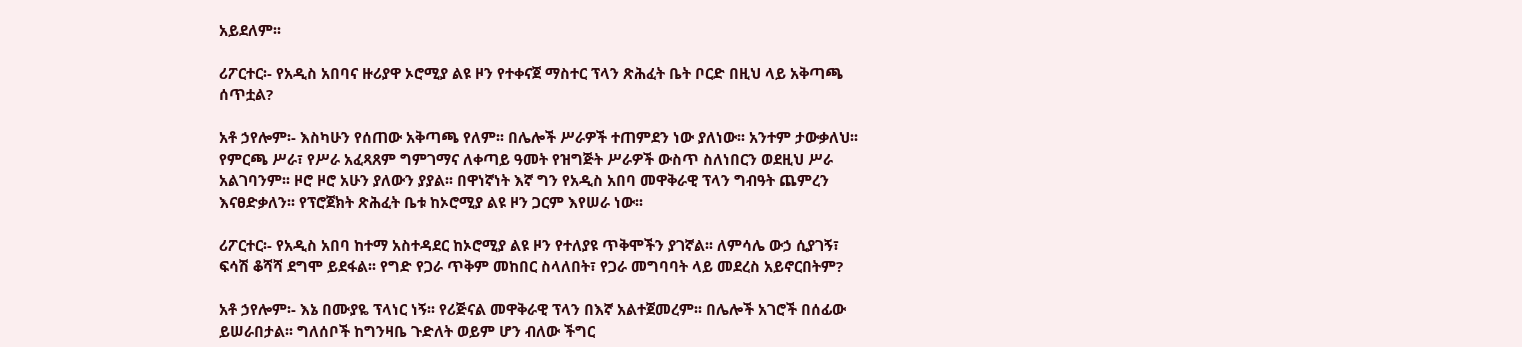አይደለም፡፡

ሪፖርተር፡- የአዲስ አበባና ዙሪያዋ ኦሮሚያ ልዩ ዞን የተቀናጀ ማስተር ፕላን ጽሕፈት ቤት ቦርድ በዚህ ላይ አቅጣጫ ሰጥቷል?

አቶ ኃየሎም፡- እስካሁን የሰጠው አቅጣጫ የለም፡፡ በሌሎች ሥራዎች ተጠምደን ነው ያለነው፡፡ አንተም ታውቃለህ፡፡ የምርጫ ሥራ፣ የሥራ አፈጻጸም ግምገማና ለቀጣይ ዓመት የዝግጅት ሥራዎች ውስጥ ስለነበርን ወደዚህ ሥራ አልገባንም፡፡ ዞሮ ዞሮ አሁን ያለውን ያያል፡፡ በዋነኛነት እኛ ግን የአዲስ አበባ መዋቅራዊ ፕላን ግብዓት ጨምረን እናፀድቃለን፡፡ የፕሮጀክት ጽሕፈት ቤቱ ከኦሮሚያ ልዩ ዞን ጋርም እየሠራ ነው፡፡

ሪፖርተር፡- የአዲስ አበባ ከተማ አስተዳደር ከኦሮሚያ ልዩ ዞን የተለያዩ ጥቅሞችን ያገኛል፡፡ ለምሳሌ ውኃ ሲያገኝ፣ ፍሳሽ ቆሻሻ ደግሞ ይደፋል፡፡ የግድ የጋራ ጥቅም መከበር ስላለበት፣ የጋራ መግባባት ላይ መደረስ አይኖርበትም?

አቶ ኃየሎም፡- እኔ በሙያዬ ፕላነር ነኝ፡፡ የሪጅናል መዋቅራዊ ፕላን በእኛ አልተጀመረም፡፡ በሌሎች አገሮች በሰፊው ይሠራበታል፡፡ ግለሰቦች ከግንዛቤ ጉድለት ወይም ሆን ብለው ችግር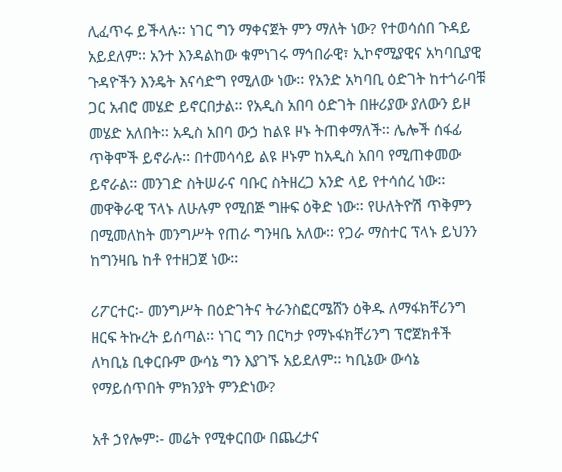ሊፈጥሩ ይችላሉ፡፡ ነገር ግን ማቀናጀት ምን ማለት ነው? የተወሳሰበ ጉዳይ አይደለም፡፡ አንተ እንዳልከው ቁምነገሩ ማኅበራዊ፣ ኢኮኖሚያዊና አካባቢያዊ ጉዳዮችን እንዴት እናሳድግ የሚለው ነው፡፡ የአንድ አካባቢ ዕድገት ከተጎራባቹ ጋር አብሮ መሄድ ይኖርበታል፡፡ የአዲስ አበባ ዕድገት በዙሪያው ያለውን ይዞ መሄድ አለበት፡፡ አዲስ አበባ ውኃ ከልዩ ዞኑ ትጠቀማለች፡፡ ሌሎች ሰፋፊ ጥቅሞች ይኖራሉ፡፡ በተመሳሳይ ልዩ ዞኑም ከአዲስ አበባ የሚጠቀመው ይኖራል፡፡ መንገድ ስትሠራና ባቡር ስትዘረጋ አንድ ላይ የተሳሰረ ነው፡፡ መዋቅራዊ ፕላኑ ለሁሉም የሚበጅ ግዙፍ ዕቅድ ነው፡፡ የሁለትዮሽ ጥቅምን በሚመለከት መንግሥት የጠራ ግንዛቤ አለው፡፡ የጋራ ማስተር ፕላኑ ይህንን ከግንዛቤ ከቶ የተዘጋጀ ነው፡፡

ሪፖርተር፡- መንግሥት በዕድገትና ትራንስፎርሜሸን ዕቅዱ ለማፋክቸሪንግ ዘርፍ ትኩረት ይሰጣል፡፡ ነገር ግን በርካታ የማኑፋክቸሪንግ ፕሮጀክቶች ለካቢኔ ቢቀርቡም ውሳኔ ግን እያገኙ አይደለም፡፡ ካቢኔው ውሳኔ የማይሰጥበት ምክንያት ምንድነው?

አቶ ኃየሎም፡- መሬት የሚቀርበው በጨረታና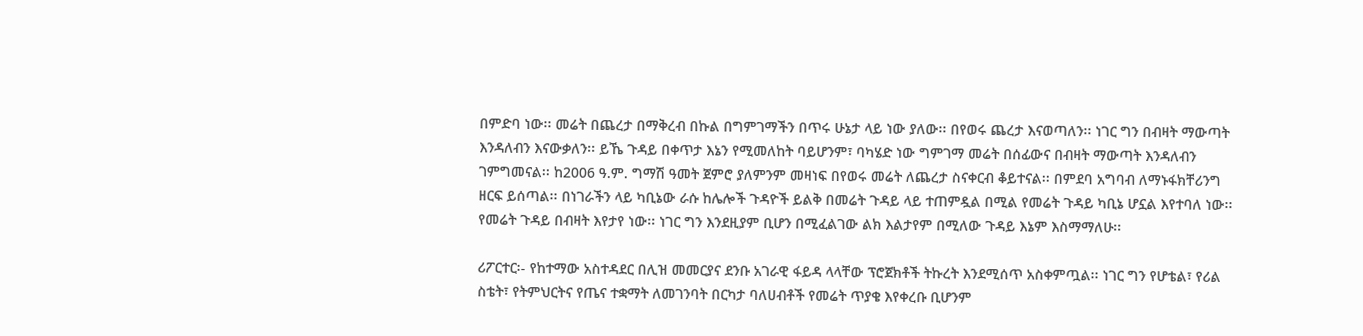በምድባ ነው፡፡ መሬት በጨረታ በማቅረብ በኩል በግምገማችን በጥሩ ሁኔታ ላይ ነው ያለው፡፡ በየወሩ ጨረታ እናወጣለን፡፡ ነገር ግን በብዛት ማውጣት እንዳለብን እናውቃለን፡፡ ይኼ ጉዳይ በቀጥታ እኔን የሚመለከት ባይሆንም፣ ባካሄድ ነው ግምገማ መሬት በሰፊውና በብዛት ማውጣት እንዳለብን ገምግመናል፡፡ ከ2006 ዓ.ም. ግማሽ ዓመት ጀምሮ ያለምንም መዛነፍ በየወሩ መሬት ለጨረታ ስናቀርብ ቆይተናል፡፡ በምደባ አግባብ ለማኑፋክቸሪንግ ዘርፍ ይሰጣል፡፡ በነገራችን ላይ ካቢኔው ራሱ ከሌሎች ጉዳዮች ይልቅ በመሬት ጉዳይ ላይ ተጠምዷል በሚል የመሬት ጉዳይ ካቢኔ ሆኗል እየተባለ ነው፡፡ የመሬት ጉዳይ በብዛት እየታየ ነው፡፡ ነገር ግን እንደዚያም ቢሆን በሚፈልገው ልክ እልታየም በሚለው ጉዳይ እኔም እስማማለሁ፡፡

ሪፖርተር፡- የከተማው አስተዳደር በሊዝ መመርያና ደንቡ አገራዊ ፋይዳ ላላቸው ፕሮጀክቶች ትኩረት እንደሚሰጥ አስቀምጧል፡፡ ነገር ግን የሆቴል፣ የሪል ስቴት፣ የትምህርትና የጤና ተቋማት ለመገንባት በርካታ ባለሀብቶች የመሬት ጥያቄ እየቀረቡ ቢሆንም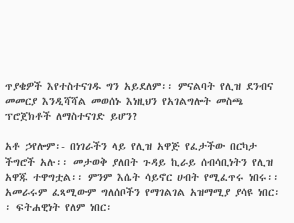ጥያቄዎች እየተስተናገዱ ግን አይደለም፡፡ ምናልባት የሊዝ ደንብና መመርያ እንዲሻሻል መወሰኑ እነዚህን የአገልግሎት መስጫ ፕሮጀክቶች ለማስተናገድ ይሆን?

አቶ ኃየሎም፡- በነገራችን ላይ የሊዝ አዋጅ የፈታችው በርካታ ችግሮች አሉ፡፡ መታወቅ ያለበት ጉዳይ ኪራይ ሰብሳቢነትን የሊዝ አዋጁ ተዋግቷል፡፡ ምንም እሴት ሳይኖር ሀብት የሚፈጥሩ ነበሩ፡፡ አመራሩም ፈጻሚውም ግለሰቦችን የማገልገል አዝማሚያ ያሳዩ ነበር፡፡ ፍትሐዊነት የለም ነበር፡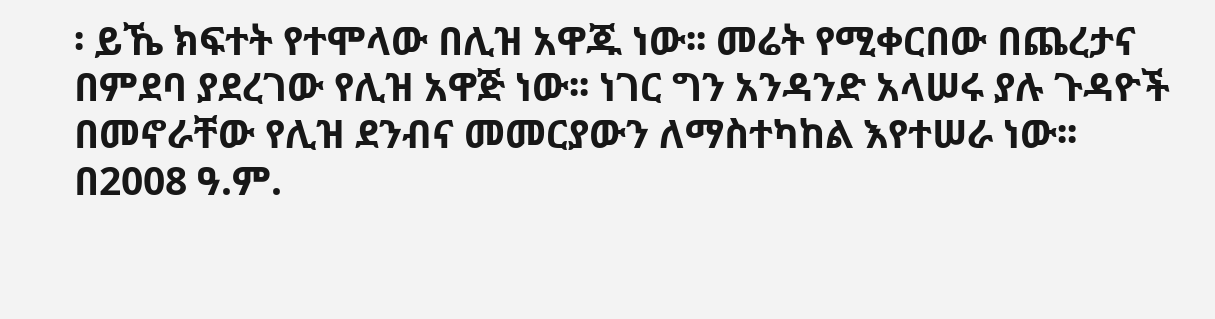፡ ይኼ ክፍተት የተሞላው በሊዝ አዋጁ ነው፡፡ መሬት የሚቀርበው በጨረታና በምደባ ያደረገው የሊዝ አዋጅ ነው፡፡ ነገር ግን አንዳንድ አላሠሩ ያሉ ጉዳዮች በመኖራቸው የሊዝ ደንብና መመርያውን ለማስተካከል እየተሠራ ነው፡፡ በ2008 ዓ.ም.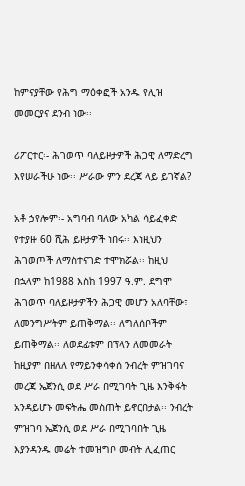ከምናያቸው የሕግ ማዕቀፎች አንዱ የሊዝ መመርያና ደንብ ነው፡፡

ሪፖርተር፡- ሕገወጥ ባለይዞታዎች ሕጋዊ ለማድረግ እየሠራችሁ ነው፡፡ ሥራው ምን ደረጃ ላይ ይገኛል?

አቶ ኃየሎም፡- አግባብ ባለው አካል ሳይፈቀድ የተያዙ 60 ሺሕ ይዞታዎች ነበሩ፡፡ እነዚህን ሕገወጦች ለማስተናገድ ተሞክሯል፡፡ ከዚህ በኋላም ከ1988 እስከ 1997 ዓ.ም. ደግሞ ሕገወጥ ባለይዞታዎችን ሕጋዊ መሆን አለባቸው፣ ለመንግሥትም ይጠቅማል፡፡ ለግለሰቦችም ይጠቅማል፡፡ ለወደፊቱም በፕላን ለመመራት ከዚያም በዘለለ የማይንቀሳቀሰ ንብረት ምዝገባና መረጃ ኤጀንሲ ወደ ሥራ በሚገባት ጊዜ እንቅፋት አንዳይሆኑ መፍትሔ መስጠት ይኖርበታል፡፡ ንብረት ምዝገባ ኤጀንሲ ወደ ሥራ በሚገባበት ጊዜ እያንዳንዱ መሬት ተመዝግቦ መብት ሊፈጠር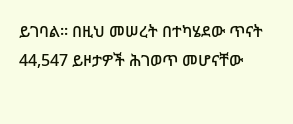ይገባል፡፡ በዚህ መሠረት በተካሄደው ጥናት 44,547 ይዞታዎች ሕገወጥ መሆናቸው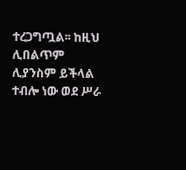ተረጋግጧል፡፡ ከዚህ ሊበልጥም ሊያንስም ይችላል ተብሎ ነው ወደ ሥራ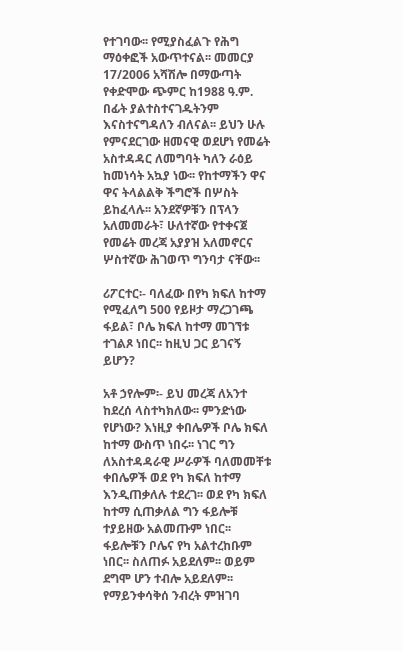የተገባው፡፡ የሚያስፈልጉ የሕግ ማዕቀፎች አውጥተናል፡፡ መመርያ 17/2006 አሻሽሎ በማውጣት የቀድሞው ጭምር ከ1988 ዓ.ም. በፊት ያልተስተናገዱትንም እናስተናግዳለን ብለናል፡፡ ይህን ሁሉ የምናደርገው ዘመናዊ ወደሆነ የመሬት አስተዳዳር ለመግባት ካለን ራዕይ ከመነሳት አኳያ ነው፡፡ የከተማችን ዋና ዋና ትላልልቅ ችግሮች በሦስት ይከፈላሉ፡፡ አንደኛዎቹን በፕላን አለመመራት፣ ሁለተኛው የተቀናጀ የመሬት መረጃ አያያዝ አለመኖርና ሦስተኛው ሕገወጥ ግንባታ ናቸው፡፡

ሪፖርተር፡- ባለፈው በየካ ክፍለ ከተማ የሚፈለግ 500 የይዞታ ማረጋገጫ ፋይል፣ ቦሌ ክፍለ ከተማ መገኘቱ ተገልጾ ነበር፡፡ ከዚህ ጋር ይገናኝ ይሆን?

አቶ ኃየሎም፡- ይህ መረጃ ለአንተ ከደረሰ ላስተካክለው፡፡ ምንድነው የሆነው? እነዚያ ቀበሌዎች ቦሌ ክፍለ ከተማ ውስጥ ነበሩ፡፡ ነገር ግን ለአስተዳዳራዊ ሥራዎች ባለመመቸቱ ቀበሌዎች ወደ የካ ክፍለ ከተማ እንዲጠቃለሉ ተደረገ፡፡ ወደ የካ ክፍለ ከተማ ሲጠቃለል ግን ፋይሎቹ ተያይዘው አልመጡም ነበር፡፡ ፋይሎቹን ቦሌና የካ አልተረከቡም ነበር፡፡ ስለጠፉ አይደለም፡፡ ወይም ደግሞ ሆን ተብሎ አይደለም፡፡ የማይንቀሳቅሰ ንብረት ምዝገባ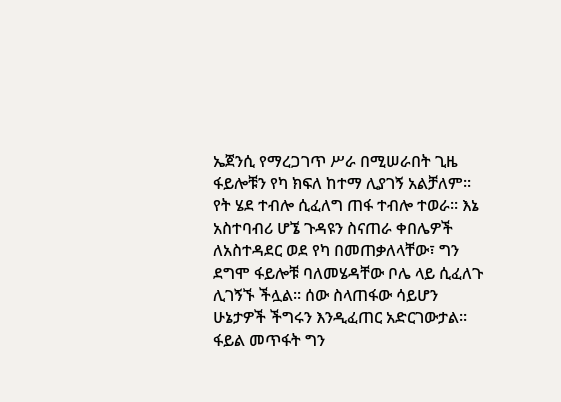ኤጀንሲ የማረጋገጥ ሥራ በሚሠራበት ጊዜ ፋይሎቹን የካ ክፍለ ከተማ ሊያገኝ አልቻለም፡፡ የት ሄደ ተብሎ ሲፈለግ ጠፋ ተብሎ ተወራ፡፡ እኔ አስተባብሪ ሆኜ ጉዳዩን ስናጠራ ቀበሌዎች ለአስተዳደር ወደ የካ በመጠቃለላቸው፣ ግን ደግሞ ፋይሎቹ ባለመሄዳቸው ቦሌ ላይ ሲፈለጉ ሊገኝኙ ችሏል፡፡ ሰው ስላጠፋው ሳይሆን ሁኔታዎች ችግሩን እንዲፈጠር አድርገውታል፡፡ ፋይል መጥፋት ግን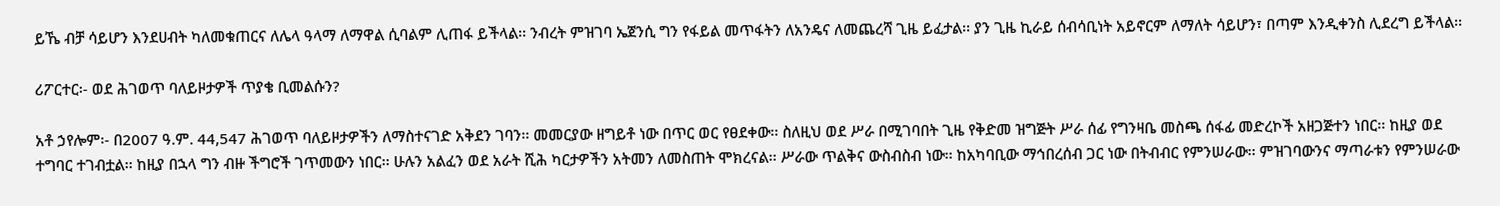ይኼ ብቻ ሳይሆን እንደሀብት ካለመቁጠርና ለሌላ ዓላማ ለማዋል ሲባልም ሊጠፋ ይችላል፡፡ ንብረት ምዝገባ ኤጀንሲ ግን የፋይል መጥፋትን ለአንዴና ለመጨረሻ ጊዜ ይፈታል፡፡ ያን ጊዜ ኪራይ ሰብሳቢነት አይኖርም ለማለት ሳይሆን፣ በጣም እንዲቀንስ ሊደረግ ይችላል፡፡

ሪፖርተር፡- ወደ ሕገወጥ ባለይዞታዎች ጥያቄ ቢመልሱን?

አቶ ኃየሎም፡- በ2007 ዓ.ም. 44,547 ሕገወጥ ባለይዞታዎችን ለማስተናገድ አቅደን ገባን፡፡ መመርያው ዘግይቶ ነው በጥር ወር የፀደቀው፡፡ ስለዚህ ወደ ሥራ በሚገባበት ጊዜ የቅድመ ዝግጅት ሥራ ሰፊ የግንዛቤ መስጫ ሰፋፊ መድረኮች አዘጋጅተን ነበር፡፡ ከዚያ ወደ ተግባር ተገብቷል፡፡ ከዚያ በኋላ ግን ብዙ ችግሮች ገጥመውን ነበር፡፡ ሁሉን አልፈን ወደ አራት ሺሕ ካርታዎችን አትመን ለመስጠት ሞክረናል፡፡ ሥራው ጥልቅና ውስብስብ ነው፡፡ ከአካባቢው ማኅበረሰብ ጋር ነው በትብብር የምንሠራው፡፡ ምዝገባውንና ማጣራቱን የምንሠራው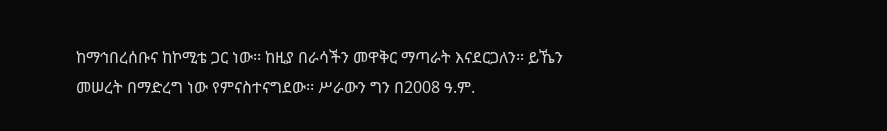ከማኅበረሰቡና ከኮሚቴ ጋር ነው፡፡ ከዚያ በራሳችን መዋቅር ማጣራት እናደርጋለን፡፡ ይኼን መሠረት በማድረግ ነው የምናስተናግደው፡፡ ሥራውን ግን በ2008 ዓ.ም.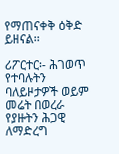የማጠናቀቅ ዕቅድ ይዘናል፡፡

ሪፖርተር፡- ሕገወጥ የተባሉትን ባለይዞታዎች ወይም መሬት በወረራ የያዙትን ሕጋዊ ለማድረግ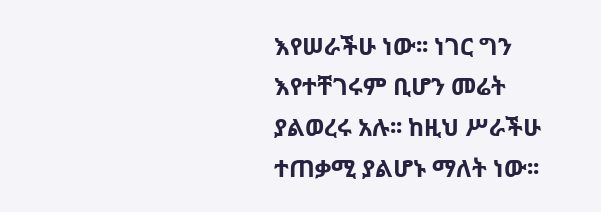እየሠራችሁ ነው፡፡ ነገር ግን እየተቸገሩም ቢሆን መሬት ያልወረሩ አሉ፡፡ ከዚህ ሥራችሁ ተጠቃሚ ያልሆኑ ማለት ነው፡፡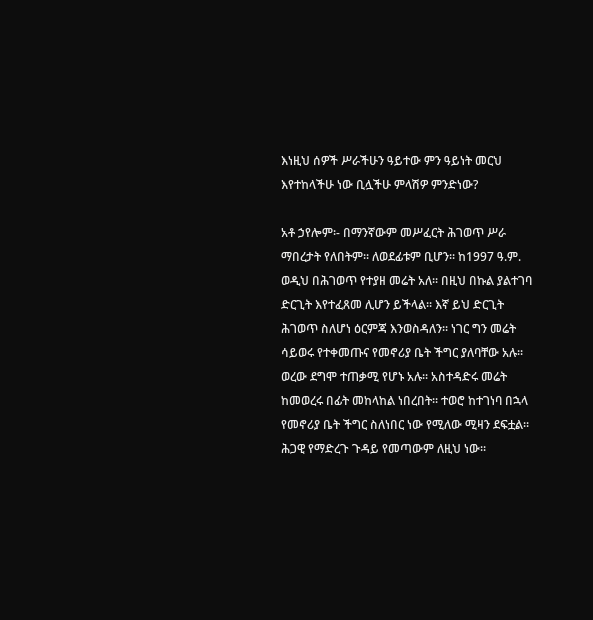እነዚህ ሰዎች ሥራችሁን ዓይተው ምን ዓይነት መርህ እየተከላችሁ ነው ቢሏችሁ ምላሽዎ ምንድነው?

አቶ ኃየሎም፡- በማንኛውም መሥፈርት ሕገወጥ ሥራ ማበረታት የለበትም፡፡ ለወደፊቱም ቢሆን፡፡ ከ1997 ዓ.ም. ወዲህ በሕገወጥ የተያዘ መሬት አለ፡፡ በዚህ በኩል ያልተገባ ድርጊት እየተፈጸመ ሊሆን ይችላል፡፡ እኛ ይህ ድርጊት ሕገወጥ ስለሆነ ዕርምጃ እንወስዳለን፡፡ ነገር ግን መሬት ሳይወሩ የተቀመጡና የመኖሪያ ቤት ችግር ያለባቸው አሉ፡፡ ወረው ደግሞ ተጠቃሚ የሆኑ አሉ፡፡ አስተዳድሩ መሬት ከመወረሩ በፊት መከላከል ነበረበት፡፡ ተወሮ ከተገነባ በኋላ የመኖሪያ ቤት ችግር ስለነበር ነው የሚለው ሚዛን ደፍቷል፡፡ ሕጋዊ የማድረጉ ጉዳይ የመጣውም ለዚህ ነው፡፡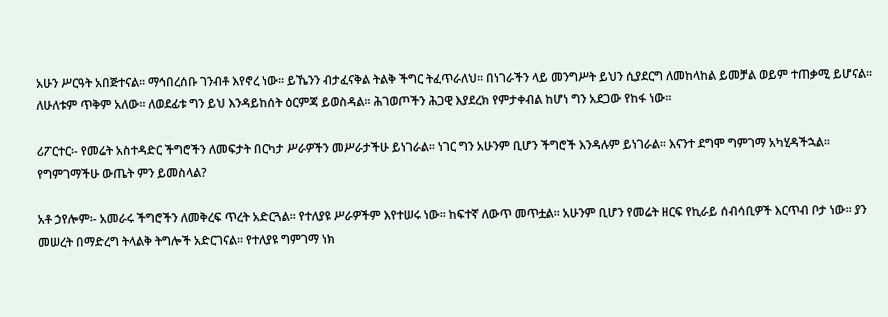አሁን ሥርዓት አበጅተናል፡፡ ማኅበረሰቡ ገንብቶ እየኖረ ነው፡፡ ይኼንን ብታፈናቅል ትልቅ ችግር ትፈጥራለህ፡፡ በነገራችን ላይ መንግሥት ይህን ሲያደርግ ለመከላከል ይመቻል ወይም ተጠቃሚ ይሆናል፡፡ ለሁለቱም ጥቅም አለው፡፡ ለወደፊቱ ግን ይህ እንዳይከሰት ዕርምጃ ይወስዳል፡፡ ሕገወጦችን ሕጋዊ እያደረክ የምታቀብል ከሆነ ግን አደጋው የከፋ ነው፡፡

ሪፖርተር፡- የመሬት አስተዳድር ችግሮችን ለመፍታት በርካታ ሥራዎችን መሥራታችሁ ይነገራል፡፡ ነገር ግን አሁንም ቢሆን ችግሮች እንዳሉም ይነገራል፡፡ እናንተ ደግሞ ግምገማ አካሂዳችኋል፡፡ የግምገማችሁ ውጤት ምን ይመስላል?

አቶ ኃየሎም፡- አመራሩ ችግሮችን ለመቅረፍ ጥረት አድርጓል፡፡ የተለያዩ ሥራዎችም እየተሠሩ ነው፡፡ ከፍተኛ ለውጥ መጥቷል፡፡ አሁንም ቢሆን የመሬት ዘርፍ የኪራይ ሰብሳቢዎች እርጥብ ቦታ ነው፡፡ ያን መሠረት በማድረግ ትላልቅ ትግሎች አድርገናል፡፡ የተለያዩ ግምገማ ነክ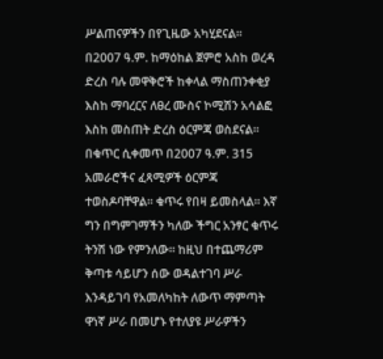ሥልጠናዎችን በየጊዜው አካሂደናል፡፡ በ2007 ዓ.ም. ከማዕከል ጀምሮ አስከ ወረዳ ድረስ ባሉ መዋቅሮች ከቀላል ማስጠንቀቂያ እስከ ማባረርና ለፀረ ሙስና ኮሚሽን አሳልፎ እስከ መስጠት ድረስ ዕርምጃ ወስደናል፡፡ በቁጥር ሲቀመጥ በ2007 ዓ.ም. 315 አመራሮችና ፈጻሚዎች ዕርምጃ ተወስዶባቸዋል፡፡ ቁጥሩ የበዛ ይመስላል፡፡ እኛ ግን በግምገማችን ካለው ችግር አንፃር ቁጥሩ ትንሽ ነው የምንለው፡፡ ከዚህ በተጨማሪም ቅጣቱ ሳይሆን ሰው ወዳልተገባ ሥራ እንዳይገባ የአመለካከት ለውጥ ማምጣት ዋነኛ ሥራ በመሆኑ የተለያዩ ሥራዎችን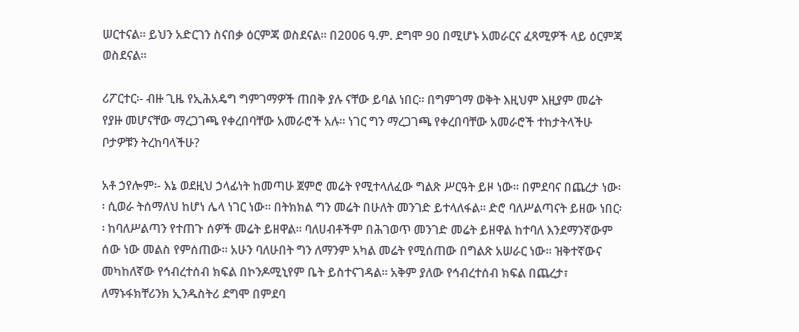ሠርተናል፡፡ ይህን አድርገን ስናበቃ ዕርምጃ ወስደናል፡፡ በ2006 ዓ.ም. ደግሞ 90 በሚሆኑ አመራርና ፈጻሚዎች ላይ ዕርምጃ ወስደናል፡፡

ሪፖርተር፡- ብዙ ጊዜ የኢሕአዴግ ግምገማዎች ጠበቅ ያሉ ናቸው ይባል ነበር፡፡ በግምገማ ወቅት እዚህም እዚያም መሬት የያዙ መሆናቸው ማረጋገጫ የቀረበባቸው አመራሮች አሉ፡፡ ነገር ግን ማረጋገጫ የቀረበባቸው አመራሮች ተከታትላችሁ ቦታዎቹን ትረከባላችሁ?

አቶ ኃየሎም፡- እኔ ወደዚህ ኃላፊነት ከመጣሁ ጀምሮ መሬት የሚተላለፈው ግልጽ ሥርዓት ይዞ ነው፡፡ በምደባና በጨረታ ነው፡፡ ሲወራ ትሰማለህ ከሆነ ሌላ ነገር ነው፡፡ በትክክል ግን መሬት በሁለት መንገድ ይተላለፋል፡፡ ድሮ ባለሥልጣናት ይዘው ነበር፡፡ ከባለሥልጣን የተጠጉ ሰዎች መሬት ይዘዋል፡፡ ባለሀብቶችም በሕገወጥ መንገድ መሬት ይዘዋል ከተባለ እንደማንኛውም ሰው ነው መልስ የምሰጠው፡፡ አሁን ባለሁበት ግን ለማንም አካል መሬት የሚሰጠው በግልጽ አሠራር ነው፡፡ ዝቅተኛውና መካከለኛው የኅብረተሰብ ክፍል በኮንዶሚኒየም ቤት ይስተናገዳል፡፡ አቅም ያለው የኅብረተሰብ ክፍል በጨረታ፣ ለማኑፋክቸሪንክ ኢንዱስትሪ ደግሞ በምደባ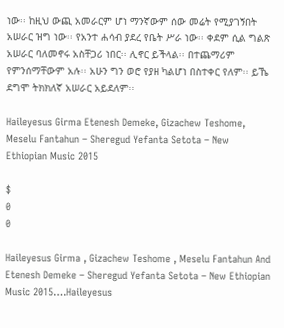ነው፡፡ ከዚህ ውጪ አመራርም ሆነ ማንኛውም ሰው መሬት የሚያገኝበት አሠራር ዝግ ነው፡፡ የአንተ ሐሳብ ያደረ የቤት ሥራ ነው፡፡ ቀደም ሲል ግልጽ አሠራር ባለመኖሩ አስቸጋሪ ነበር፡፡ ሊኖር ይችላል፡፡ በተጨማሪም የምንሰማቸውም አሉ፡፡ አሁን ግን ወሮ የያዘ ካልሆነ በስተቀር የለም፡፡ ይኼ ደግሞ ትክክለኛ አሠራር አይደለም፡፡

Haileyesus Girma Etenesh Demeke, Gizachew Teshome, Meselu Fantahun – Sheregud Yefanta Setota – New Ethiopian Music 2015

$
0
0

Haileyesus Girma , Gizachew Teshome , Meselu Fantahun And Etenesh Demeke – Sheregud Yefanta Setota – New Ethiopian Music 2015….Haileyesus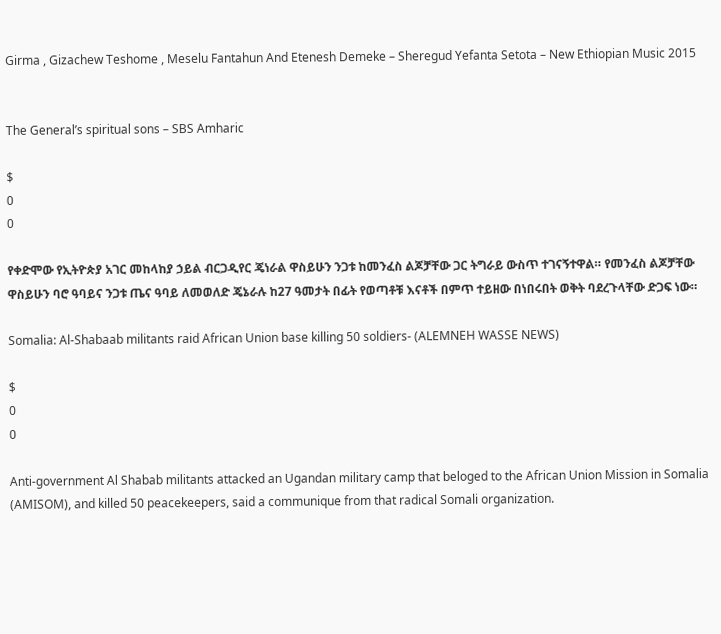Girma , Gizachew Teshome , Meselu Fantahun And Etenesh Demeke – Sheregud Yefanta Setota – New Ethiopian Music 2015


The General’s spiritual sons – SBS Amharic

$
0
0

የቀድሞው የኢትዮጵያ አገር መከላከያ ኃይል ብርጋዲየር ጄነራል ዋስይሁን ንጋቱ ከመንፈስ ልጆቻቸው ጋር ትግራይ ውስጥ ተገናኝተዋል። የመንፈስ ልጆቻቸው ዋስይሁን ባሮ ዓባይና ንጋቱ ጤና ዓባይ ለመወለድ ጄኔራሉ ከ27 ዓመታት በፊት የወጣቶቹ እናቶች በምጥ ተይዘው በነበሩበት ወቅት ባደረጉላቸው ድጋፍ ነው።

Somalia: Al-Shabaab militants raid African Union base killing 50 soldiers- (ALEMNEH WASSE NEWS)

$
0
0

Anti-government Al Shabab militants attacked an Ugandan military camp that beloged to the African Union Mission in Somalia (AMISOM), and killed 50 peacekeepers, said a communique from that radical Somali organization.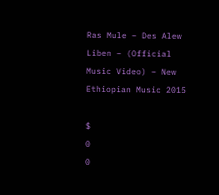Ras Mule – Des Alew Liben – (Official Music Video) – New Ethiopian Music 2015

$
0
0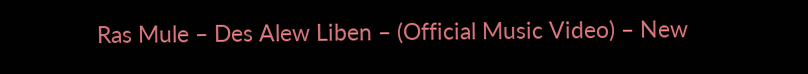Ras Mule – Des Alew Liben – (Official Music Video) – New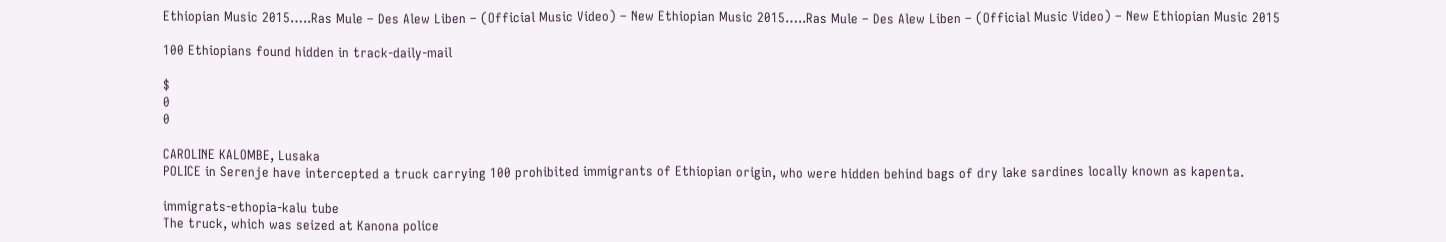Ethiopian Music 2015…..Ras Mule – Des Alew Liben – (Official Music Video) – New Ethiopian Music 2015…..Ras Mule – Des Alew Liben – (Official Music Video) – New Ethiopian Music 2015

100 Ethiopians found hidden in track-daily-mail

$
0
0

CAROLINE KALOMBE, Lusaka
POLICE in Serenje have intercepted a truck carrying 100 prohibited immigrants of Ethiopian origin, who were hidden behind bags of dry lake sardines locally known as kapenta.

immigrats-ethopia-kalu tube
The truck, which was seized at Kanona police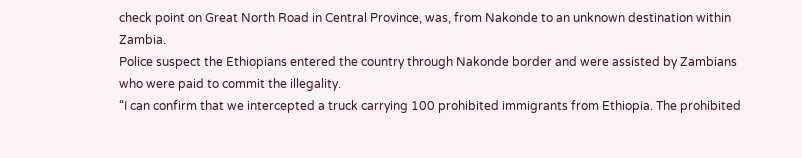check point on Great North Road in Central Province, was, from Nakonde to an unknown destination within Zambia.
Police suspect the Ethiopians entered the country through Nakonde border and were assisted by Zambians who were paid to commit the illegality.
“I can confirm that we intercepted a truck carrying 100 prohibited immigrants from Ethiopia. The prohibited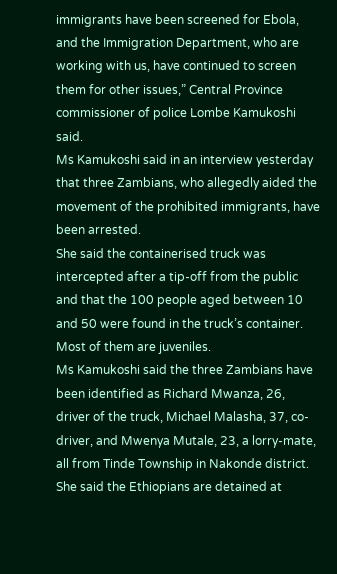immigrants have been screened for Ebola, and the Immigration Department, who are working with us, have continued to screen them for other issues,” Central Province commissioner of police Lombe Kamukoshi said.
Ms Kamukoshi said in an interview yesterday that three Zambians, who allegedly aided the movement of the prohibited immigrants, have been arrested.
She said the containerised truck was intercepted after a tip-off from the public and that the 100 people aged between 10 and 50 were found in the truck’s container. Most of them are juveniles.
Ms Kamukoshi said the three Zambians have been identified as Richard Mwanza, 26, driver of the truck, Michael Malasha, 37, co- driver, and Mwenya Mutale, 23, a lorry-mate, all from Tinde Township in Nakonde district.
She said the Ethiopians are detained at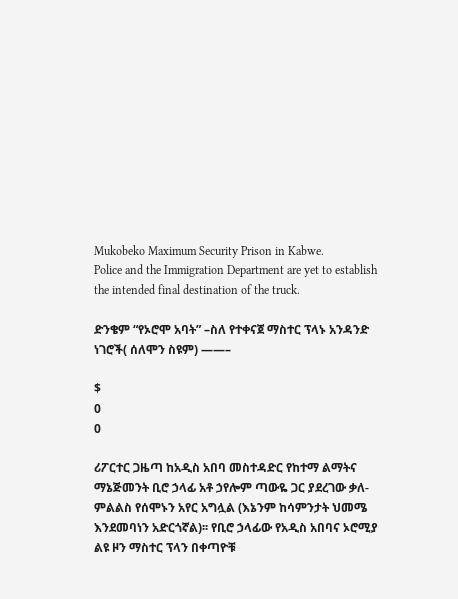Mukobeko Maximum Security Prison in Kabwe.
Police and the Immigration Department are yet to establish the intended final destination of the truck.

ድንቄም “የኦሮሞ አባት” –ስለ የተቀናጀ ማስተር ፕላኑ አንዳንድ ነገሮች( ሰለሞን ስዩም) ——–

$
0
0

ሪፖርተር ጋዜጣ ከአዲስ አበባ መስተዳድር የከተማ ልማትና ማኔጅመንት ቢሮ ኃላፊ አቶ ኃየሎም ጣውዬ ጋር ያደረገው ቃለ-ምልልስ የሰሞኑን አየር አግሏል (እኔንም ከሳምንታት ህመሜ እንደመባነን አድርጎኛል)፡፡ የቢሮ ኃላፊው የአዲስ አበባና ኦሮሚያ ልዩ ዞን ማስተር ፕላን በቀጣዮቹ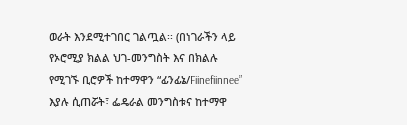ወራት እንደሚተገበር ገልጧል፡፡ (በነገራችን ላይ የኦሮሚያ ክልል ህገ-መንግስት እና በክልሉ የሚገኙ ቢሮዎች ከተማዋን “ፊንፊኔ/Fiinefiinnee” እያሉ ሲጠሯት፣ ፌዴራል መንግስቱና ከተማዋ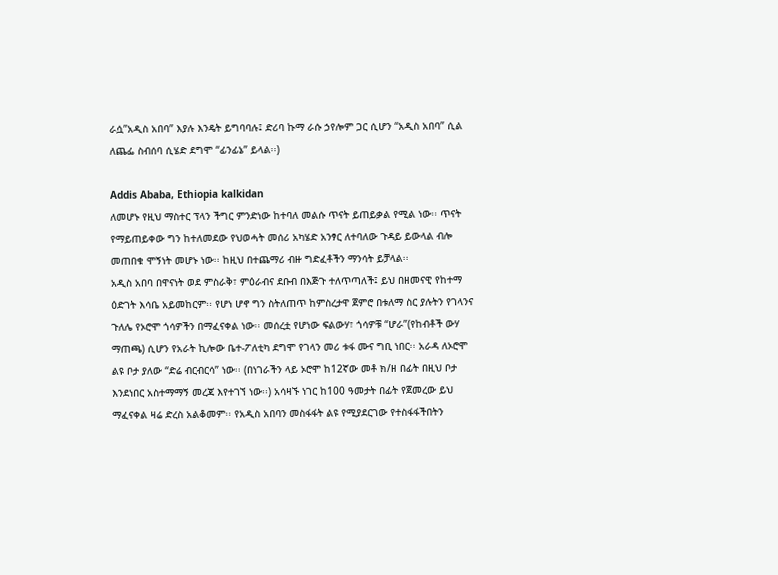ራሷ”አዲስ አበባ” እያሉ እንዴት ይግባባሉ፤ ድሪባ ኩማ ራሱ ኃየሎም ጋር ሲሆን “አዲስ አበባ” ሲል ለጨፌ ስብሰባ ሲሄድ ደግሞ “ፊንፊኔ” ይላል፡፡)

Addis Ababa, Ethiopia kalkidan
ለመሆኑ የዚህ ማስተር ፕላን ችግር ምንድነው ከተባለ መልሱ ጥናት ይጠይቃል የሚል ነው፡፡ ጥናት የማይጠይቀው ግን ከተለመደው የህወሓት መሰሪ አካሄድ አንፃር ለተባለው ጉዳይ ይውላል ብሎ መጠበቁ ሞኝነት መሆኑ ነው፡፡ ከዚህ በተጨማሪ ብዙ ግድፈቶችን ማንሳት ይቻላል፡፡
አዲስ አበባ በዋናነት ወደ ምስራቅ፣ ምዕራብና ደቡብ በእጅጉ ተለጥጣለች፤ ይህ በዘመናዊ የከተማ ዕድገት እሳቤ አይመከርም፡፡ የሆነ ሆኖ ግን ስትለጠጥ ከምስረታዋ ጀምሮ በቱለማ ስር ያሉትን የገላንና ጉለሌ የኦሮሞ ጎሳዎችን በማፈናቀል ነው፡፡ መሰረቷ የሆነው ፍልውሃ፣ ጎሳዎቹ “ሆራ”(የከብቶች ውሃ ማጠጫ) ሲሆን የአራት ኪሎው ቤተ-ፖለቲካ ደግሞ የገላን መሪ ቱፋ ሙና ግቢ ነበር፡፡ አራዳ ለኦሮሞ ልዩ ቦታ ያለው “ድሬ ብርብርሳ” ነው፡፡ (በነገራችን ላይ ኦሮሞ ከ12ኛው መቶ ክ/ዘ በፊት በዚህ ቦታ እንደነበር አስተማማኝ መረጃ እየተገኘ ነው፡፡) አሳዛኙ ነገር ከ100 ዓመታት በፊት የጀመረው ይህ ማፈናቀል ዛሬ ድረስ አልቆመም፡፡ የአዲስ አበባን መስፋፋት ልዩ የሚያደርገው የተስፋፋችበትን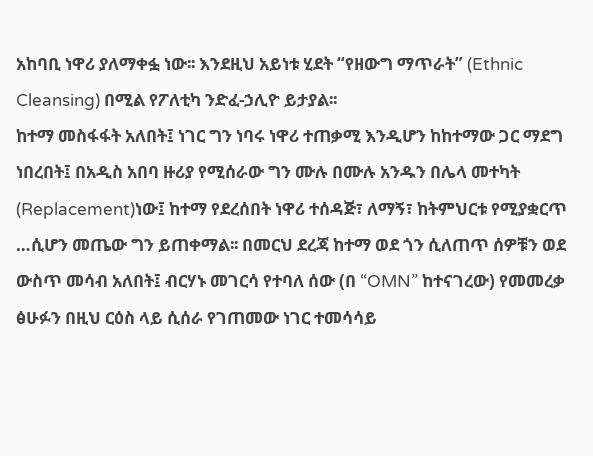አከባቢ ነዋሪ ያለማቀፏ ነው፡፡ እንደዚህ አይነቱ ሂደት “የዘውግ ማጥራት” (Ethnic Cleansing) በሚል የፖለቲካ ንድፈ-ኃሊዮ ይታያል፡፡
ከተማ መስፋፋት አለበት፤ ነገር ግን ነባሩ ነዋሪ ተጠቃሚ እንዲሆን ከከተማው ጋር ማደግ ነበረበት፤ በአዲስ አበባ ዙሪያ የሚሰራው ግን ሙሉ በሙሉ አንዱን በሌላ መተካት (Replacement)ነው፤ ከተማ የደረሰበት ነዋሪ ተሰዳጅ፣ ለማኝ፣ ከትምህርቱ የሚያቋርጥ …ሲሆን መጤው ግን ይጠቀማል፡፡ በመርህ ደረጃ ከተማ ወደ ጎን ሲለጠጥ ሰዎቹን ወደ ውስጥ መሳብ አለበት፤ ብርሃኑ መገርሳ የተባለ ሰው (በ “OMN” ከተናገረው) የመመረቃ ፅሁፉን በዚህ ርዕስ ላይ ሲሰራ የገጠመው ነገር ተመሳሳይ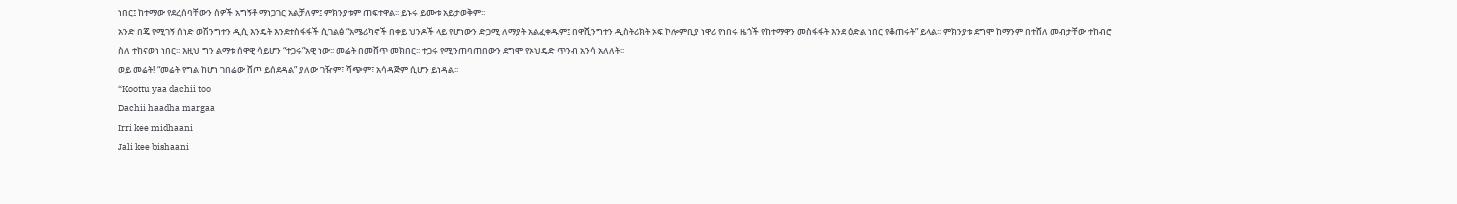ነበር፤ ከተማው የደረሰባቸውን ሰዎች አግኝቶ ማነጋገር አልቻለም፤ ምክንያቱም ጠፍተዋል፡፡ ይኑሩ ይሙቱ አይታወቅም፡፡
አንድ በጄ የሚገኝ ሰነድ ወሽንግተን ዲሲ እንዴት እንደተስፋፋች ሲገልፅ “አሜሪካኖች በቀይ ህንዶች ላይ የሆነውን ድጋሚ ለማያት አልፈቀዱም፤ በዋሺንግተን ዲስትሪክት ኦፍ ኮሎምቢያ ነዋሪ የነበሩ ዜጎች የከተማዋን መስፋፋት እንደ ዕድል ነበር የቆጠሩት” ይላል፡፡ ምክንያቱ ደግሞ ከማንም በተሸለ መብታቸው ተከብሮ ስለ ተከናወነ ነበር፡፡ እዚህ ግን ልማቱ ሰዋዊ ሳይሆን “ተጋሩ”አዊ ነው፡፡ መሬት በመሸጥ መክበር፡፡ ተጋሩ የሚንጠባጠበውን ደግሞ የኦህዴድ ጥንብ አንሳ አለለት፡፡
ወይ መሬት! “መሬት የግል ከሆነ ገበሬው ሸጦ ይሰደዳል” ያለው ገዥም፣ ሻጭም፣ አሳዳጅም ሲሆን ይነዳል፡፡
“Koottu yaa dachii too
Dachii haadha margaa
Irri kee midhaani
Jali kee bishaani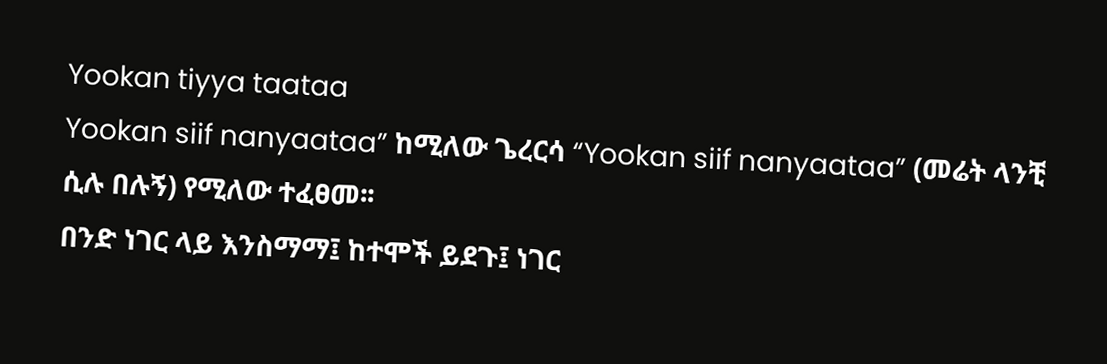Yookan tiyya taataa
Yookan siif nanyaataa” ከሚለው ጌረርሳ “Yookan siif nanyaataa” (መሬት ላንቺ ሲሉ በሉኝ) የሚለው ተፈፀመ፡፡
በንድ ነገር ላይ እንስማማ፤ ከተሞች ይደጉ፤ ነገር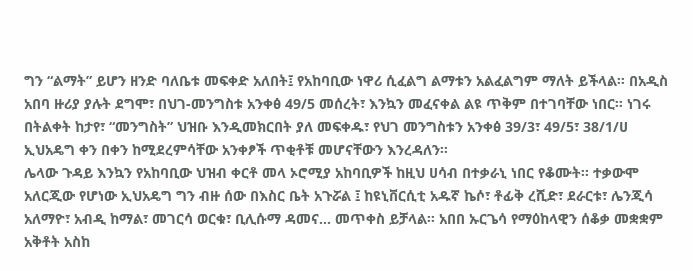ግን “ልማት” ይሆን ዘንድ ባለቤቱ መፍቀድ አለበት፤ የአከባቢው ነዋሪ ሲፈልግ ልማቱን አልፈልግም ማለት ይችላል፡፡ በአዲስ አበባ ዙሪያ ያሉት ደግሞ፣ በህገ-መንግስቱ አንቀፅ 49/5 መሰረት፣ እንኳን መፈናቀል ልዩ ጥቅም በተገባቸው ነበር፡፡ ነገሩ በትልቀት ከታየ፣ “መንግስት” ህዝቡ እንዲመክርበት ያለ መፍቀዱ፣ የህገ መንግስቱን አንቀፅ 39/3፣ 49/5፣ 38/1/ሀ ኢህአዴግ ቀን በቀን ከሚደረምሳቸው አንቀፆች ጥቂቶቹ መሆናቸውን እንረዳለን፡፡
ሌላው ጉዳይ እንኳን የአከባቢው ህዝብ ቀርቶ መላ ኦሮሚያ አከባቢዎች ከዚህ ሀሳብ በተቃራኒ ነበር የቆሙት፡፡ ተቃውሞ አለርጂው የሆነው ኢህአዴግ ግን ብዙ ሰው በእስር ቤት አጉሯል ፤ ከዩኒቨርሲቲ አዱኛ ኬሶ፣ ቶፊቅ ረሺድ፣ ደራርቱ፣ ሌንጂሳ አለማዮ፣ አብዲ ከማል፣ መገርሳ ወርቁ፣ ቢሊሱማ ዳመና… መጥቀስ ይቻላል፡፡ አበበ ኡርጌሳ የማዕከላዊን ሰቆቃ መቋቋም አቅቶት አስከ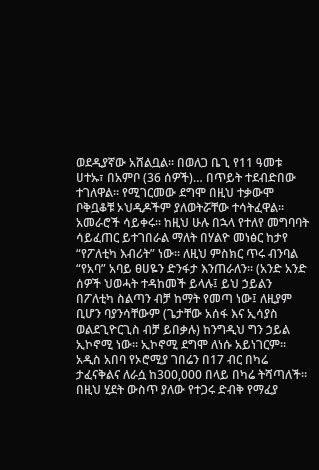ወደዲያኛው አሸልቧል፡፡ በወለጋ ቤጊ የ11 ዓመቱ ሀተኡ፣ በአምቦ (36 ሰዎች)… በጥይት ተደብድበው ተገለዋል፡፡ የሚገርመው ደግሞ በዚህ ተቃውሞ ቦቅቧቆቹ ኦህዲዶችም ያለወትሯቸው ተሳትፈዋል፡፡ አመራሮች ሳይቀሩ፡፡ ከዚህ ሁሉ በኋላ የተለየ መግባባት ሳይፈጠር ይተገበራል ማለት በሃልዮ መነፅር ከታየ “የፖለቲካ እብሪት” ነው፡፡ ለዚህ ምስክር ጥሩ ብንባል “የአባ” አባይ ፀሀዬን ድንፋታ እንጠራለን፡፡ (አንድ አንድ ሰዎች ህወሓት ተዳከመች ይላሉ፤ ይህ ኃይልን በፖለቲካ ስልጣን ብቻ ከማት የመጣ ነው፤ ለዚያም ቢሆን ባያንሳቸውም (ጌታቸው አሰፋ እና ኢሳያስ ወልደጊዮርጊስ ብቻ ይበቃሉ) ከንግዲህ ግን ኃይል ኢኮኖሚ ነው፡፡ ኢኮኖሚ ደግሞ ለነሱ አይነገርም፡፡
አዲስ አበባ የኦሮሚያ ገበሬን በ17 ብር በካሬ ታፈናቅልና ለራሷ ከ300,000 በላይ በካሬ ትሻጣለች፡፡ በዚህ ሂደት ውስጥ ያለው የተጋሩ ድብቅ የማፈያ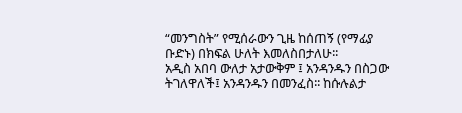“መንግስት” የሚሰራውን ጊዜ ከሰጠኝ (የማፊያ ቡድኑ) በክፍል ሁለት እመለስበታለሁ፡፡
አዲስ አበባ ውለታ አታውቅም ፤ አንዳንዱን በስጋው ትገለዋለች፤ አንዳንዱን በመንፈስ፡፡ ከሱሉልታ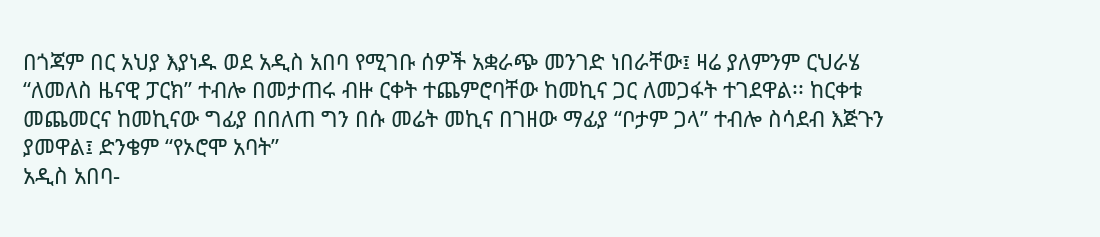በጎጃም በር አህያ እያነዱ ወደ አዲስ አበባ የሚገቡ ሰዎች አቋራጭ መንገድ ነበራቸው፤ ዛሬ ያለምንም ርህራሄ “ለመለስ ዜናዊ ፓርክ” ተብሎ በመታጠሩ ብዙ ርቀት ተጨምሮባቸው ከመኪና ጋር ለመጋፋት ተገደዋል፡፡ ከርቀቱ መጨመርና ከመኪናው ግፊያ በበለጠ ግን በሱ መሬት መኪና በገዘው ማፊያ “ቦታም ጋላ” ተብሎ ስሳደብ እጅጉን ያመዋል፤ ድንቄም “የኦሮሞ አባት”
አዲስ አበባ-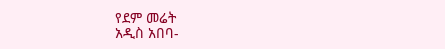የደም መሬት
አዲስ አበባ-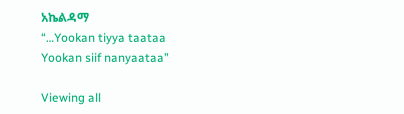አኬልዳማ
“…Yookan tiyya taataa
Yookan siif nanyaataa”

Viewing all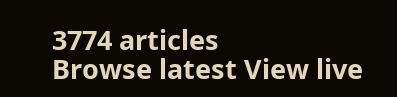3774 articles
Browse latest View live